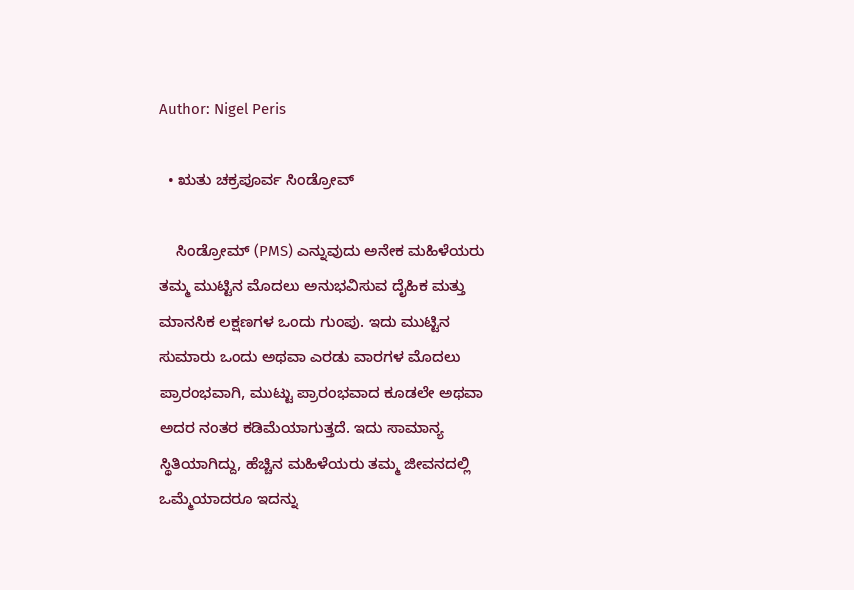Author: Nigel Peris

  • ಋತು ಚಕ್ರಪೂರ್ವ ಸಿಂಡ್ರೋವ್

    ಸಿಂಡ್ರೋಮ್ (PMS) ಎನ್ನುವುದು ಅನೇಕ ಮಹಿಳೆಯರು ತಮ್ಮ ಮುಟ್ಟಿನ ಮೊದಲು ಅನುಭವಿಸುವ ದೈಹಿಕ ಮತ್ತು ಮಾನಸಿಕ ಲಕ್ಷಣಗಳ ಒಂದು ಗುಂಪು. ಇದು ಮುಟ್ಟಿನ ಸುಮಾರು ಒಂದು ಅಥವಾ ಎರಡು ವಾರಗಳ ಮೊದಲು ಪ್ರಾರಂಭವಾಗಿ, ಮುಟ್ಟು ಪ್ರಾರಂಭವಾದ ಕೂಡಲೇ ಅಥವಾ ಅದರ ನಂತರ ಕಡಿಮೆಯಾಗುತ್ತದೆ. ಇದು ಸಾಮಾನ್ಯ ಸ್ಥಿತಿಯಾಗಿದ್ದು, ಹೆಚ್ಚಿನ ಮಹಿಳೆಯರು ತಮ್ಮ ಜೀವನದಲ್ಲಿ ಒಮ್ಮೆಯಾದರೂ ಇದನ್ನು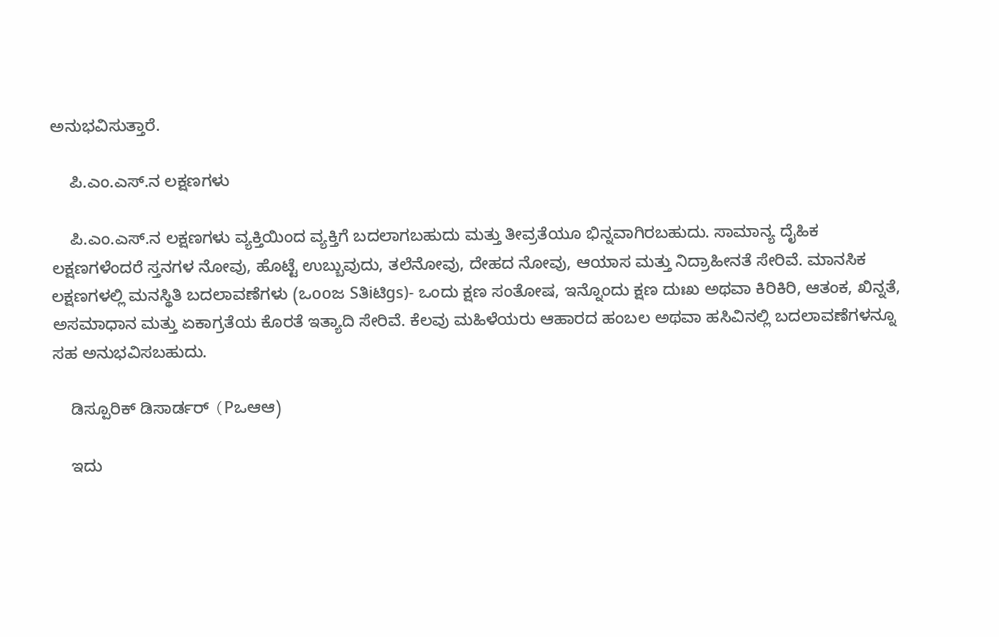ಅನುಭವಿಸುತ್ತಾರೆ.

    ಪಿ.ಎಂ.ಎಸ್.ನ ಲಕ್ಷಣಗಳು

    ಪಿ.ಎಂ.ಎಸ್.ನ ಲಕ್ಷಣಗಳು ವ್ಯಕ್ತಿಯಿಂದ ವ್ಯಕ್ತಿಗೆ ಬದಲಾಗಬಹುದು ಮತ್ತು ತೀವ್ರತೆಯೂ ಭಿನ್ನವಾಗಿರಬಹುದು. ಸಾಮಾನ್ಯ ದೈಹಿಕ ಲಕ್ಷಣಗಳೆಂದರೆ ಸ್ತನಗಳ ನೋವು, ಹೊಟ್ಟೆ ಉಬ್ಬುವುದು, ತಲೆನೋವು, ದೇಹದ ನೋವು, ಆಯಾಸ ಮತ್ತು ನಿದ್ರಾಹೀನತೆ ಸೇರಿವೆ. ಮಾನಸಿಕ ಲಕ್ಷಣಗಳಲ್ಲಿ ಮನಸ್ಥಿತಿ ಬದಲಾವಣೆಗಳು (ಒooಜ Sತಿiಟಿgs)- ಒಂದು ಕ್ಷಣ ಸಂತೋಷ, ಇನ್ನೊಂದು ಕ್ಷಣ ದುಃಖ ಅಥವಾ ಕಿರಿಕಿರಿ, ಆತಂಕ, ಖಿನ್ನತೆ, ಅಸಮಾಧಾನ ಮತ್ತು ಏಕಾಗ್ರತೆಯ ಕೊರತೆ ಇತ್ಯಾದಿ ಸೇರಿವೆ. ಕೆಲವು ಮಹಿಳೆಯರು ಆಹಾರದ ಹಂಬಲ ಅಥವಾ ಹಸಿವಿನಲ್ಲಿ ಬದಲಾವಣೆಗಳನ್ನೂ ಸಹ ಅನುಭವಿಸಬಹುದು.

    ಡಿಸ್ಪೂರಿಕ್ ಡಿಸಾರ್ಡರ್ (Pಒಆಆ)

    ಇದು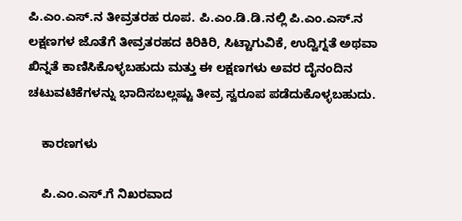ಪಿ.ಎಂ.ಎಸ್.ನ ತೀವ್ರತರಹ ರೂಪ. ಪಿ.ಎಂ.ಡಿ.ಡಿ.ನಲ್ಲಿ ಪಿ.ಎಂ.ಎಸ್.ನ ಲಕ್ಷಣಗಳ ಜೊತೆಗೆ ತೀವ್ರತರಹದ ಕಿರಿಕಿರಿ, ಸಿಟ್ಟಾಗುವಿಕೆ, ಉದ್ವಿಗ್ನತೆ ಅಥವಾ ಖಿನ್ನತೆ ಕಾಣಿಸಿಕೊಳ್ಳಬಹುದು ಮತ್ತು ಈ ಲಕ್ಷಣಗಳು ಅವರ ದೈನಂದಿನ ಚಟುವಟಿಕೆಗಳನ್ನು ಭಾದಿಸಬಲ್ಲಷ್ಟು ತೀವ್ರ ಸ್ವರೂಪ ಪಡೆದುಕೊಳ್ಳಬಹುದು.

    ಕಾರಣಗಳು

    ಪಿ.ಎಂ.ಎಸ್.ಗೆ ನಿಖರವಾದ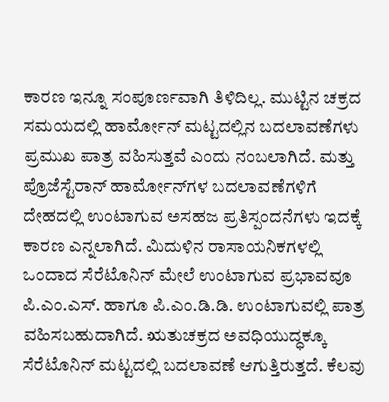ಕಾರಣ ಇನ್ನೂ ಸಂಪೂರ್ಣವಾಗಿ ತಿಳಿದಿಲ್ಲ. ಮುಟ್ಟಿನ ಚಕ್ರದ ಸಮಯದಲ್ಲಿ ಹಾರ್ಮೋನ್ ಮಟ್ಟದಲ್ಲಿನ ಬದಲಾವಣೆಗಳು ಪ್ರಮುಖ ಪಾತ್ರ ವಹಿಸುತ್ತವೆ ಎಂದು ನಂಬಲಾಗಿದೆ. ಮತ್ತು ಪ್ರೊಜೆಸ್ಟೆರಾನ್ ಹಾರ್ಮೋನ್‌ಗಳ ಬದಲಾವಣೆಗಳಿಗೆ ದೇಹದಲ್ಲಿ ಉಂಟಾಗುವ ಅಸಹಜ ಪ್ರತಿಸ್ಪಂದನೆಗಳು ಇದಕ್ಕೆ ಕಾರಣ ಎನ್ನಲಾಗಿದೆ. ಮಿದುಳಿನ ರಾಸಾಯನಿಕಗಳಲ್ಲಿ ಒಂದಾದ ಸೆರೆಟೊನಿನ್ ಮೇಲೆ ಉಂಟಾಗುವ ಪ್ರಭಾವವೂ ಪಿ.ಎಂ.ಎಸ್. ಹಾಗೂ ಪಿ.ಎಂ.ಡಿ.ಡಿ. ಉಂಟಾಗುವಲ್ಲಿ ಪಾತ್ರ ವಹಿಸಬಹುದಾಗಿದೆ. ಋತುಚಕ್ರದ ಅವಧಿಯುದ್ಧಕ್ಕೂ ಸೆರೆಟೊನಿನ್ ಮಟ್ಟದಲ್ಲಿ ಬದಲಾವಣೆ ಆಗುತ್ತಿರುತ್ತದೆ. ಕೆಲವು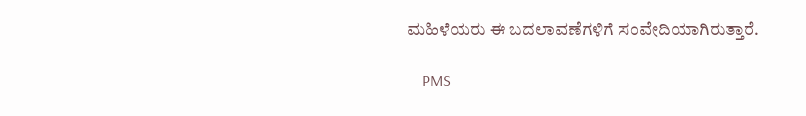ಮಹಿಳೆಯರು ಈ ಬದಲಾವಣೆಗಳಿಗೆ ಸಂವೇದಿಯಾಗಿರುತ್ತಾರೆ.

    PMS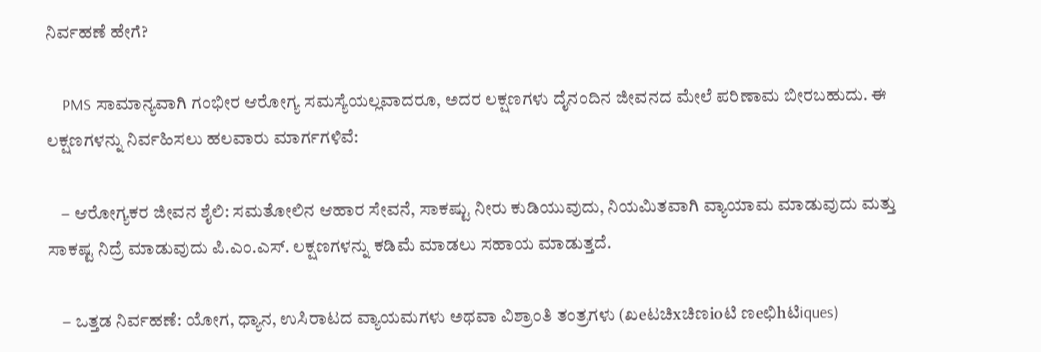ನಿರ್ವಹಣೆ ಹೇಗೆ?

    PMS ಸಾಮಾನ್ಯವಾಗಿ ಗಂಭೀರ ಆರೋಗ್ಯ ಸಮಸ್ಯೆಯಲ್ಲವಾದರೂ, ಅದರ ಲಕ್ಷಣಗಳು ದೈನಂದಿನ ಜೀವನದ ಮೇಲೆ ಪರಿಣಾಮ ಬೀರಬಹುದು. ಈ ಲಕ್ಷಣಗಳನ್ನು ನಿರ್ವಹಿಸಲು ಹಲವಾರು ಮಾರ್ಗಗಳಿವೆ:

    – ಆರೋಗ್ಯಕರ ಜೀವನ ಶೈಲಿ: ಸಮತೋಲಿನ ಆಹಾರ ಸೇವನೆ, ಸಾಕಷ್ಟು ನೀರು ಕುಡಿಯುವುದು, ನಿಯಮಿತವಾಗಿ ವ್ಯಾಯಾಮ ಮಾಡುವುದು ಮತ್ತು ಸಾಕಷ್ಟ ನಿದ್ರೆ ಮಾಡುವುದು ಪಿ.ಎಂ.ಎಸ್. ಲಕ್ಷಣಗಳನ್ನು ಕಡಿಮೆ ಮಾಡಲು ಸಹಾಯ ಮಾಡುತ್ತದೆ.

    – ಒತ್ತಡ ನಿರ್ವಹಣೆ: ಯೋಗ, ಧ್ಯಾನ, ಉಸಿರಾಟದ ವ್ಯಾಯಮಗಳು ಅಥವಾ ವಿಶ್ರಾಂತಿ ತಂತ್ರಗಳು (ಖeಟಚಿxಚಿಣioಟಿ ಣeಛಿhಟಿiques)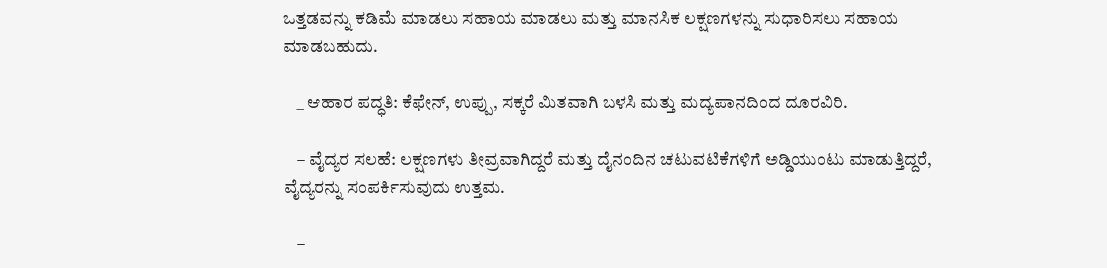ಒತ್ತಡವನ್ನು ಕಡಿಮೆ ಮಾಡಲು ಸಹಾಯ ಮಾಡಲು ಮತ್ತು ಮಾನಸಿಕ ಲಕ್ಷಣಗಳನ್ನು ಸುಧಾರಿಸಲು ಸಹಾಯ ಮಾಡಬಹುದು.

    _ ಆಹಾರ ಪದ್ಧತಿ: ಕೆಫೇನ್, ಉಪ್ಪು, ಸಕ್ಕರೆ ಮಿತವಾಗಿ ಬಳಸಿ ಮತ್ತು ಮದ್ಯಪಾನದಿಂದ ದೂರವಿರಿ.

    – ವೈದ್ಯರ ಸಲಹೆ: ಲಕ್ಷಣಗಳು ತೀವ್ರವಾಗಿದ್ದರೆ ಮತ್ತು ದೈನಂದಿನ ಚಟುವಟಿಕೆಗಳಿಗೆ ಅಡ್ಡಿಯುಂಟು ಮಾಡುತ್ತಿದ್ದರೆ, ವೈದ್ಯರನ್ನು ಸಂಪರ್ಕಿಸುವುದು ಉತ್ತಮ.

    –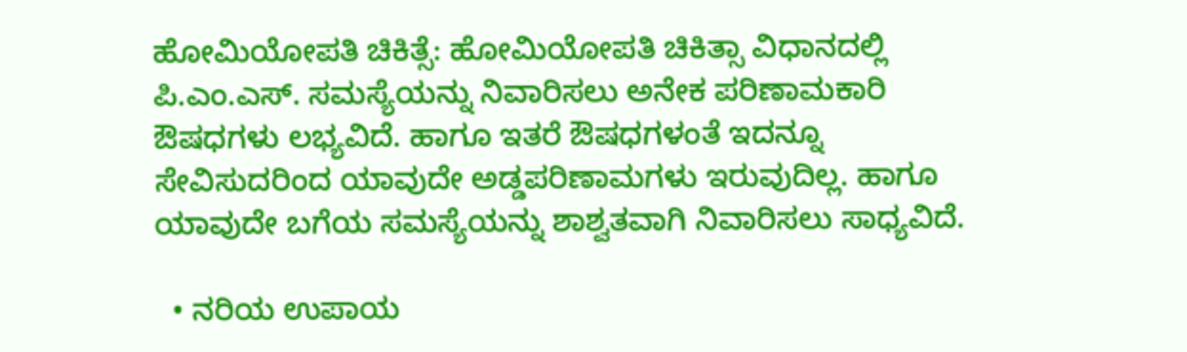ಹೋಮಿಯೋಪತಿ ಚಿಕಿತ್ಸೆ: ಹೋಮಿಯೋಪತಿ ಚಿಕಿತ್ಸಾ ವಿಧಾನದಲ್ಲಿ ಪಿ.ಎಂ.ಎಸ್. ಸಮಸ್ಯೆಯನ್ನು ನಿವಾರಿಸಲು ಅನೇಕ ಪರಿಣಾಮಕಾರಿ ಔಷಧಗಳು ಲಭ್ಯವಿದೆ. ಹಾಗೂ ಇತರೆ ಔಷಧಗಳಂತೆ ಇದನ್ನೂ ಸೇವಿಸುದರಿಂದ ಯಾವುದೇ ಅಡ್ಡಪರಿಣಾಮಗಳು ಇರುವುದಿಲ್ಲ. ಹಾಗೂ ಯಾವುದೇ ಬಗೆಯ ಸಮಸ್ಯೆಯನ್ನು ಶಾಶ್ವತವಾಗಿ ನಿವಾರಿಸಲು ಸಾಧ್ಯವಿದೆ.

  • ನರಿಯ ಉಪಾಯ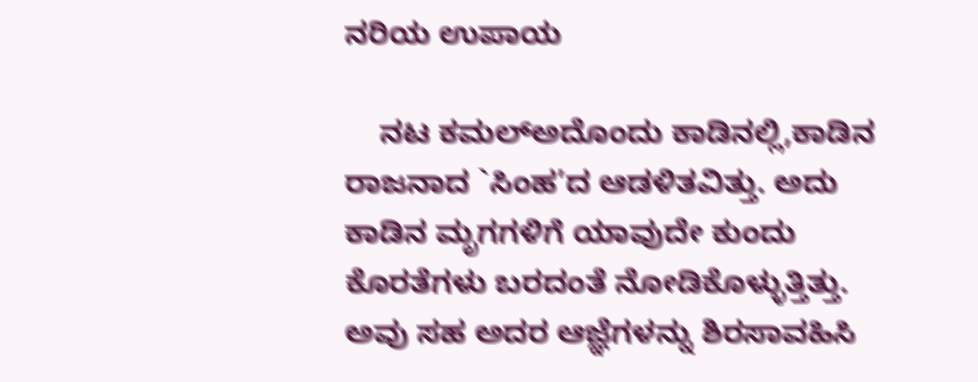ನರಿಯ ಉಪಾಯ

    ನಟ ಕಮಲ್ಅದೊಂದು ಕಾಡಿನಲ್ಲಿ,ಕಾಡಿನ ರಾಜನಾದ `ಸಿಂಹ’ದ ಆಡಳಿತವಿತ್ತು. ಅದು ಕಾಡಿನ ಮೃಗಗಳಿಗೆ ಯಾವುದೇ ಕುಂದು ಕೊರತೆಗಳು ಬರದಂತೆ ನೋಡಿಕೊಳ್ಳುತ್ತಿತ್ತು. ಅವು ಸಹ ಅದರ ಆಜ್ಞೆಗಳನ್ನು ಶಿರಸಾವಹಿಸಿ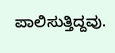ಪಾಲಿಸುತ್ತಿದ್ದವು.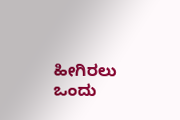ಹೀಗಿರಲು ಒಂದು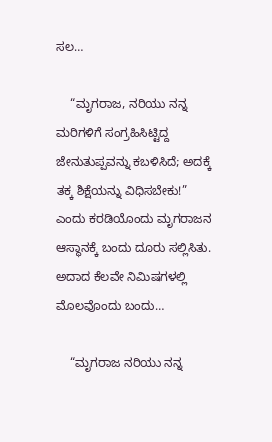ಸಲ…

    “ಮೃಗರಾಜ, ನರಿಯು ನನ್ನ ಮರಿಗಳಿಗೆ ಸಂಗ್ರಹಿಸಿಟ್ಟಿದ್ದ ಜೇನುತುಪ್ಪವನ್ನು ಕಬಳಿಸಿದೆ; ಅದಕ್ಕೆ ತಕ್ಕ ಶಿಕ್ಷೆಯನ್ನು ವಿಧಿಸಬೇಕು!” ಎಂದು ಕರಡಿಯೊಂದು ಮೃಗರಾಜನ ಆಸ್ಥಾನಕ್ಕೆ ಬಂದು ದೂರು ಸಲ್ಲಿಸಿತು. ಅದಾದ ಕೆಲವೇ ನಿಮಿಷಗಳಲ್ಲಿ ಮೊಲವೊಂದು ಬಂದು…

    “ಮೃಗರಾಜ ನರಿಯು ನನ್ನ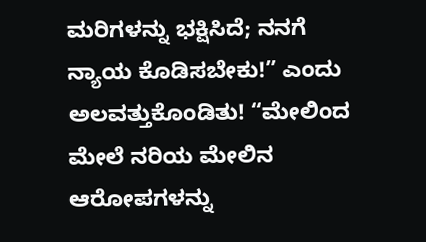ಮರಿಗಳನ್ನು ಭಕ್ಷಿಸಿದೆ; ನನಗೆ ನ್ಯಾಯ ಕೊಡಿಸಬೇಕು!” ಎಂದು ಅಲವತ್ತುಕೊಂಡಿತು! “ಮೇಲಿಂದ ಮೇಲೆ ನರಿಯ ಮೇಲಿನ ಆರೋಪಗಳನ್ನು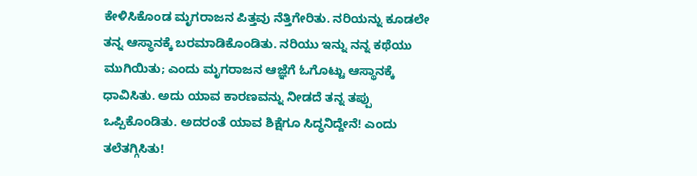ಕೇಳಿಸಿಕೊಂಡ ಮೃಗರಾಜನ ಪಿತ್ತವು ನೆತ್ತಿಗೇರಿತು. ನರಿಯನ್ನು ಕೂಡಲೇ ತನ್ನ ಆಸ್ಥಾನಕ್ಕೆ ಬರಮಾಡಿಕೊಂಡಿತು. ನರಿಯು ಇನ್ನು ನನ್ನ ಕಥೆಯು ಮುಗಿಯಿತು; ಎಂದು ಮೃಗರಾಜನ ಆಜ್ಞೆಗೆ ಓಗೊಟ್ಟು ಆಸ್ಥಾನಕ್ಕೆ ಧಾವಿಸಿತು. ಅದು ಯಾವ ಕಾರಣವನ್ನು ನೀಡದೆ ತನ್ನ ತಪ್ಪು ಒಪ್ಪಿಕೊಂಡಿತು. ಅದರಂತೆ ಯಾವ ಶಿಕ್ಷೆಗೂ ಸಿದ್ಧನಿದ್ದೇನೆ! ಎಂದು ತಲೆತಗ್ಗಿಸಿತು!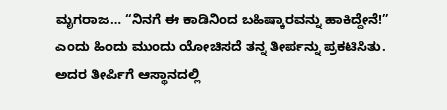ಮೃಗರಾಜ… “ನಿನಗೆ ಈ ಕಾಡಿನಿಂದ ಬಹಿಷ್ಕಾರವನ್ನು ಹಾಕಿದ್ದೇನೆ!” ಎಂದು ಹಿಂದು ಮುಂದು ಯೋಚಿಸದೆ ತನ್ನ ತೀರ್ಪನ್ನು ಪ್ರಕಟಿಸಿತು. ಅದರ ತೀರ್ಪಿಗೆ ಆಸ್ಥಾನದಲ್ಲಿ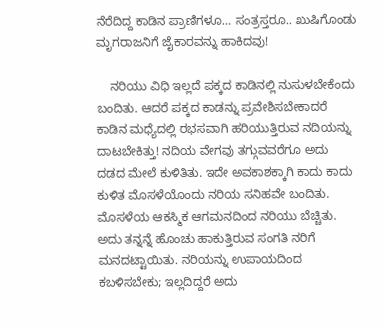ನೆರೆದಿದ್ದ ಕಾಡಿನ ಪ್ರಾಣಿಗಳೂ… ಸಂತ್ರಸ್ತರೂ.. ಖುಷಿಗೊಂಡು ಮೃಗರಾಜನಿಗೆ ಜೈಕಾರವನ್ನು ಹಾಕಿದವು!

    ನರಿಯು ವಿಧಿ ಇಲ್ಲದೆ ಪಕ್ಕದ ಕಾಡಿನಲ್ಲಿ ನುಸುಳಬೇಕೆಂದು ಬಂದಿತು. ಆದರೆ ಪಕ್ಕದ ಕಾಡನ್ನು ಪ್ರವೇಶಿಸಬೇಕಾದರೆ ಕಾಡಿನ ಮಧ್ಯೆದಲ್ಲಿ ರಭಸವಾಗಿ ಹರಿಯುತ್ತಿರುವ ನದಿಯನ್ನು ದಾಟಬೇಕಿತ್ತು! ನದಿಯ ವೇಗವು ತಗ್ಗುವವರೆಗೂ ಅದು ದಡದ ಮೇಲೆ ಕುಳಿತಿತು. ಇದೇ ಅವಕಾಶಕ್ಕಾಗಿ ಕಾದು ಕಾದು ಕುಳಿತ ಮೊಸಳೆಯೊಂದು ನರಿಯ ಸನಿಹವೇ ಬಂದಿತು. ಮೊಸಳೆಯ ಆಕಸ್ಮಿಕ ಆಗಮನದಿಂದ ನರಿಯು ಬೆಚ್ಚಿತು. ಅದು ತನ್ನನ್ನೆ ಹೊಂಚು ಹಾಕುತ್ತಿರುವ ಸಂಗತಿ ನರಿಗೆ ಮನದಟ್ಟಾಯಿತು. ನರಿಯನ್ನು ಉಪಾಯದಿಂದ ಕಬಳಿಸಬೇಕು; ಇಲ್ಲದಿದ್ದರೆ ಅದು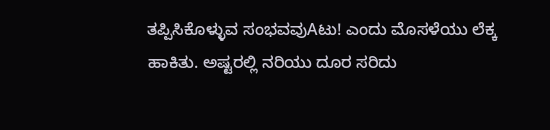ತಪ್ಪಿಸಿಕೊಳ್ಳುವ ಸಂಭವವುAಟು! ಎಂದು ಮೊಸಳೆಯು ಲೆಕ್ಕ ಹಾಕಿತು. ಅಷ್ಟರಲ್ಲಿ ನರಿಯು ದೂರ ಸರಿದು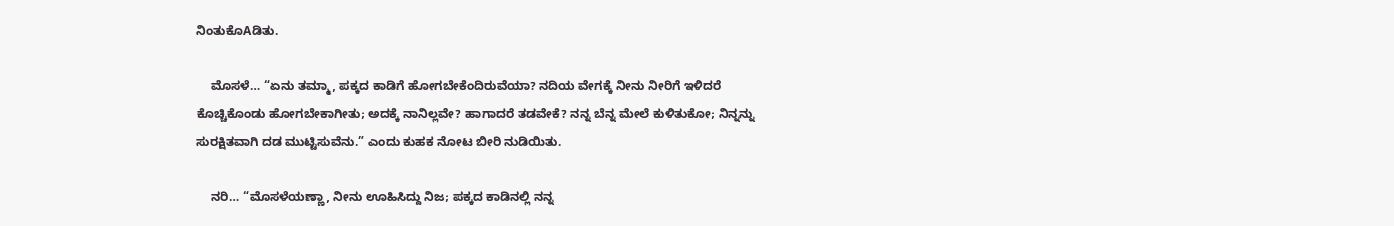ನಿಂತುಕೊAಡಿತು.

    ಮೊಸಳೆ… “ಏನು ತಮ್ಮಾ, ಪಕ್ಕದ ಕಾಡಿಗೆ ಹೋಗಬೇಕೆಂದಿರುವೆಯಾ? ನದಿಯ ವೇಗಕ್ಕೆ ನೀನು ನೀರಿಗೆ ಇಳಿದರೆ ಕೊಚ್ಚಿಕೊಂಡು ಹೋಗಬೇಕಾಗೀತು; ಅದಕ್ಕೆ ನಾನಿಲ್ಲವೇ? ಹಾಗಾದರೆ ತಡವೇಕೆ? ನನ್ನ ಬೆನ್ನ ಮೇಲೆ ಕುಳಿತುಕೋ; ನಿನ್ನನ್ನು ಸುರಕ್ಷಿತವಾಗಿ ದಡ ಮುಟ್ಟಿಸುವೆನು.” ಎಂದು ಕುಹಕ ನೋಟ ಬೀರಿ ನುಡಿಯಿತು.

    ನರಿ… “ಮೊಸಳೆಯಣ್ಣಾ, ನೀನು ಊಹಿಸಿದ್ದು ನಿಜ; ಪಕ್ಕದ ಕಾಡಿನಲ್ಲಿ ನನ್ನ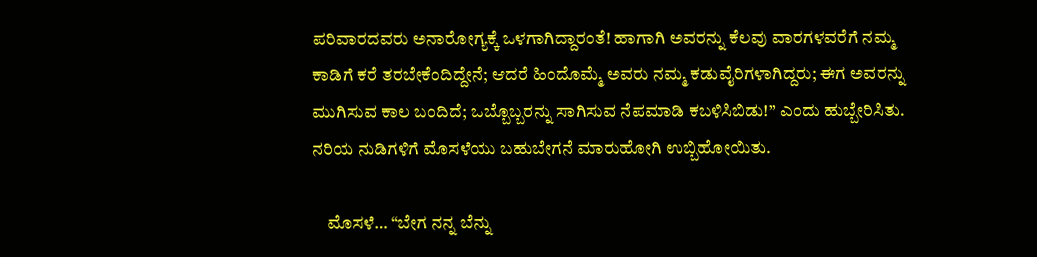ಪರಿವಾರದವರು ಅನಾರೋಗ್ಯಕ್ಕೆ ಒಳಗಾಗಿದ್ದಾರಂತೆ! ಹಾಗಾಗಿ ಅವರನ್ನು ಕೆಲವು ವಾರಗಳವರೆಗೆ ನಮ್ಮ ಕಾಡಿಗೆ ಕರೆ ತರಬೇಕೆಂದಿದ್ದೇನೆ; ಆದರೆ ಹಿಂದೊಮ್ಮೆ ಅವರು ನಮ್ಮ ಕಡುವೈರಿಗಳಾಗಿದ್ದರು; ಈಗ ಅವರನ್ನು ಮುಗಿಸುವ ಕಾಲ ಬಂದಿದೆ; ಒಬ್ಬೊಬ್ಬರನ್ನು ಸಾಗಿಸುವ ನೆಪಮಾಡಿ ಕಬಳಿಸಿಬಿಡು!” ಎಂದು ಹುಬ್ಬೇರಿಸಿತು. ನರಿಯ ನುಡಿಗಳಿಗೆ ಮೊಸಳೆಯು ಬಹುಬೇಗನೆ ಮಾರುಹೋಗಿ ಉಬ್ಬಿಹೋಯಿತು.

    ಮೊಸಳೆ… “ಬೇಗ ನನ್ನ ಬೆನ್ನು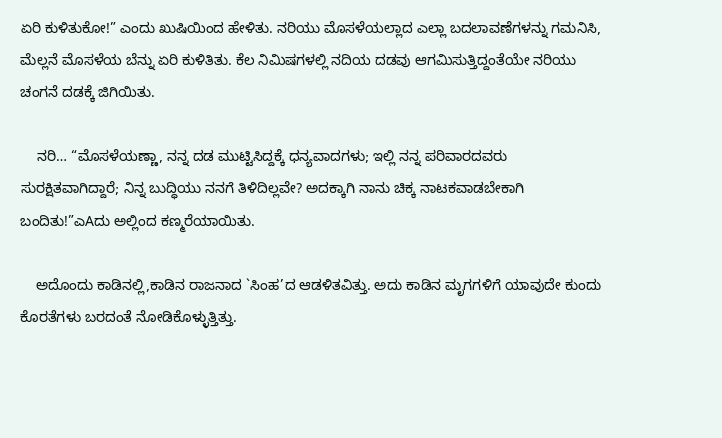ಏರಿ ಕುಳಿತುಕೋ!” ಎಂದು ಖುಷಿಯಿಂದ ಹೇಳಿತು. ನರಿಯು ಮೊಸಳೆಯಲ್ಲಾದ ಎಲ್ಲಾ ಬದಲಾವಣೆಗಳನ್ನು ಗಮನಿಸಿ, ಮೆಲ್ಲನೆ ಮೊಸಳೆಯ ಬೆನ್ನು ಏರಿ ಕುಳಿತಿತು. ಕೆಲ ನಿಮಿಷಗಳಲ್ಲಿ ನದಿಯ ದಡವು ಆಗಮಿಸುತ್ತಿದ್ದಂತೆಯೇ ನರಿಯು ಚಂಗನೆ ದಡಕ್ಕೆ ಜಿಗಿಯಿತು.

    ನರಿ… “ಮೊಸಳೆಯಣ್ಣಾ, ನನ್ನ ದಡ ಮುಟ್ಟಿಸಿದ್ದಕ್ಕೆ ಧನ್ಯವಾದಗಳು; ಇಲ್ಲಿ ನನ್ನ ಪರಿವಾರದವರು ಸುರಕ್ಷಿತವಾಗಿದ್ದಾರೆ; ನಿನ್ನ ಬುದ್ಧಿಯು ನನಗೆ ತಿಳಿದಿಲ್ಲವೇ? ಅದಕ್ಕಾಗಿ ನಾನು ಚಿಕ್ಕ ನಾಟಕವಾಡಬೇಕಾಗಿ ಬಂದಿತು!”ಎAದು ಅಲ್ಲಿಂದ ಕಣ್ಮರೆಯಾಯಿತು.

    ಅದೊಂದು ಕಾಡಿನಲ್ಲಿ,ಕಾಡಿನ ರಾಜನಾದ `ಸಿಂಹ’ದ ಆಡಳಿತವಿತ್ತು. ಅದು ಕಾಡಿನ ಮೃಗಗಳಿಗೆ ಯಾವುದೇ ಕುಂದು ಕೊರತೆಗಳು ಬರದಂತೆ ನೋಡಿಕೊಳ್ಳುತ್ತಿತ್ತು.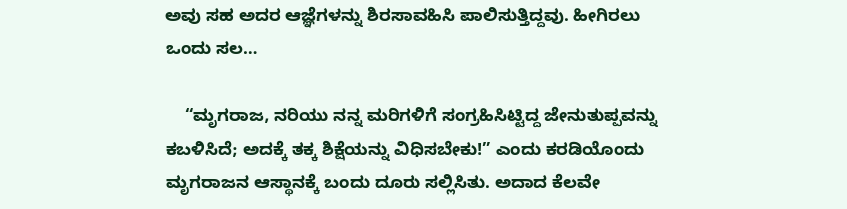ಅವು ಸಹ ಅದರ ಆಜ್ಞೆಗಳನ್ನು ಶಿರಸಾವಹಿಸಿ ಪಾಲಿಸುತ್ತಿದ್ದವು. ಹೀಗಿರಲು ಒಂದು ಸಲ…

    “ಮೃಗರಾಜ, ನರಿಯು ನನ್ನ ಮರಿಗಳಿಗೆ ಸಂಗ್ರಹಿಸಿಟ್ಟಿದ್ದ ಜೇನುತುಪ್ಪವನ್ನು ಕಬಳಿಸಿದೆ; ಅದಕ್ಕೆ ತಕ್ಕ ಶಿಕ್ಷೆಯನ್ನು ವಿಧಿಸಬೇಕು!” ಎಂದು ಕರಡಿಯೊಂದು ಮೃಗರಾಜನ ಆಸ್ಥಾನಕ್ಕೆ ಬಂದು ದೂರು ಸಲ್ಲಿಸಿತು. ಅದಾದ ಕೆಲವೇ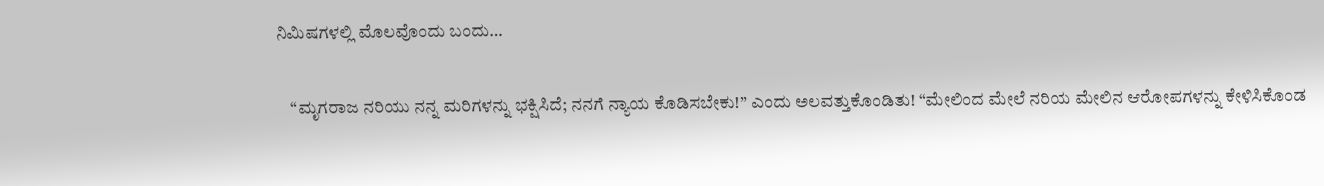ನಿಮಿಷಗಳಲ್ಲಿ ಮೊಲವೊಂದು ಬಂದು…

    “ಮೃಗರಾಜ ನರಿಯು ನನ್ನ ಮರಿಗಳನ್ನು ಭಕ್ಷಿಸಿದೆ; ನನಗೆ ನ್ಯಾಯ ಕೊಡಿಸಬೇಕು!” ಎಂದು ಅಲವತ್ತುಕೊಂಡಿತು! “ಮೇಲಿಂದ ಮೇಲೆ ನರಿಯ ಮೇಲಿನ ಆರೋಪಗಳನ್ನು ಕೇಳಿಸಿಕೊಂಡ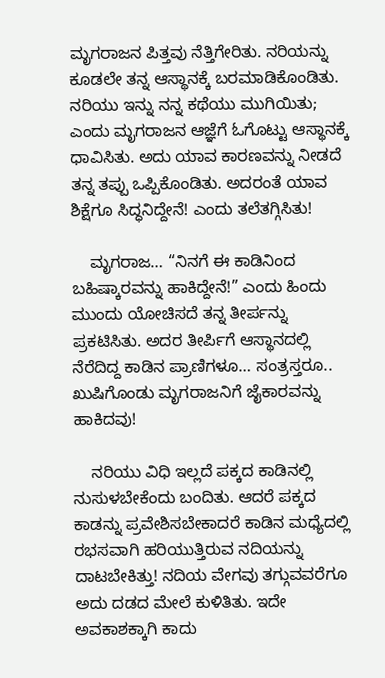ಮೃಗರಾಜನ ಪಿತ್ತವು ನೆತ್ತಿಗೇರಿತು. ನರಿಯನ್ನು ಕೂಡಲೇ ತನ್ನ ಆಸ್ಥಾನಕ್ಕೆ ಬರಮಾಡಿಕೊಂಡಿತು. ನರಿಯು ಇನ್ನು ನನ್ನ ಕಥೆಯು ಮುಗಿಯಿತು; ಎಂದು ಮೃಗರಾಜನ ಆಜ್ಞೆಗೆ ಓಗೊಟ್ಟು ಆಸ್ಥಾನಕ್ಕೆ ಧಾವಿಸಿತು. ಅದು ಯಾವ ಕಾರಣವನ್ನು ನೀಡದೆ ತನ್ನ ತಪ್ಪು ಒಪ್ಪಿಕೊಂಡಿತು. ಅದರಂತೆ ಯಾವ ಶಿಕ್ಷೆಗೂ ಸಿದ್ಧನಿದ್ದೇನೆ! ಎಂದು ತಲೆತಗ್ಗಿಸಿತು!

    ಮೃಗರಾಜ… “ನಿನಗೆ ಈ ಕಾಡಿನಿಂದ ಬಹಿಷ್ಕಾರವನ್ನು ಹಾಕಿದ್ದೇನೆ!” ಎಂದು ಹಿಂದು ಮುಂದು ಯೋಚಿಸದೆ ತನ್ನ ತೀರ್ಪನ್ನು ಪ್ರಕಟಿಸಿತು. ಅದರ ತೀರ್ಪಿಗೆ ಆಸ್ಥಾನದಲ್ಲಿ ನೆರೆದಿದ್ದ ಕಾಡಿನ ಪ್ರಾಣಿಗಳೂ… ಸಂತ್ರಸ್ತರೂ.. ಖುಷಿಗೊಂಡು ಮೃಗರಾಜನಿಗೆ ಜೈಕಾರವನ್ನು ಹಾಕಿದವು!

    ನರಿಯು ವಿಧಿ ಇಲ್ಲದೆ ಪಕ್ಕದ ಕಾಡಿನಲ್ಲಿ ನುಸುಳಬೇಕೆಂದು ಬಂದಿತು. ಆದರೆ ಪಕ್ಕದ ಕಾಡನ್ನು ಪ್ರವೇಶಿಸಬೇಕಾದರೆ ಕಾಡಿನ ಮಧ್ಯೆದಲ್ಲಿ ರಭಸವಾಗಿ ಹರಿಯುತ್ತಿರುವ ನದಿಯನ್ನು ದಾಟಬೇಕಿತ್ತು! ನದಿಯ ವೇಗವು ತಗ್ಗುವವರೆಗೂ ಅದು ದಡದ ಮೇಲೆ ಕುಳಿತಿತು. ಇದೇ ಅವಕಾಶಕ್ಕಾಗಿ ಕಾದು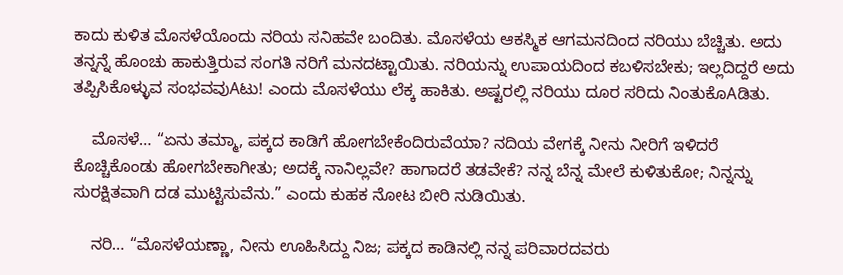ಕಾದು ಕುಳಿತ ಮೊಸಳೆಯೊಂದು ನರಿಯ ಸನಿಹವೇ ಬಂದಿತು. ಮೊಸಳೆಯ ಆಕಸ್ಮಿಕ ಆಗಮನದಿಂದ ನರಿಯು ಬೆಚ್ಚಿತು. ಅದು ತನ್ನನ್ನೆ ಹೊಂಚು ಹಾಕುತ್ತಿರುವ ಸಂಗತಿ ನರಿಗೆ ಮನದಟ್ಟಾಯಿತು. ನರಿಯನ್ನು ಉಪಾಯದಿಂದ ಕಬಳಿಸಬೇಕು; ಇಲ್ಲದಿದ್ದರೆ ಅದು ತಪ್ಪಿಸಿಕೊಳ್ಳುವ ಸಂಭವವುAಟು! ಎಂದು ಮೊಸಳೆಯು ಲೆಕ್ಕ ಹಾಕಿತು. ಅಷ್ಟರಲ್ಲಿ ನರಿಯು ದೂರ ಸರಿದು ನಿಂತುಕೊAಡಿತು.

    ಮೊಸಳೆ… “ಏನು ತಮ್ಮಾ, ಪಕ್ಕದ ಕಾಡಿಗೆ ಹೋಗಬೇಕೆಂದಿರುವೆಯಾ? ನದಿಯ ವೇಗಕ್ಕೆ ನೀನು ನೀರಿಗೆ ಇಳಿದರೆ ಕೊಚ್ಚಿಕೊಂಡು ಹೋಗಬೇಕಾಗೀತು; ಅದಕ್ಕೆ ನಾನಿಲ್ಲವೇ? ಹಾಗಾದರೆ ತಡವೇಕೆ? ನನ್ನ ಬೆನ್ನ ಮೇಲೆ ಕುಳಿತುಕೋ; ನಿನ್ನನ್ನು ಸುರಕ್ಷಿತವಾಗಿ ದಡ ಮುಟ್ಟಿಸುವೆನು.” ಎಂದು ಕುಹಕ ನೋಟ ಬೀರಿ ನುಡಿಯಿತು.

    ನರಿ… “ಮೊಸಳೆಯಣ್ಣಾ, ನೀನು ಊಹಿಸಿದ್ದು ನಿಜ; ಪಕ್ಕದ ಕಾಡಿನಲ್ಲಿ ನನ್ನ ಪರಿವಾರದವರು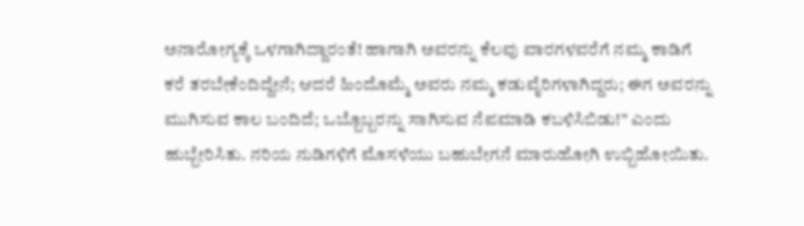ಅನಾರೋಗ್ಯಕ್ಕೆ ಒಳಗಾಗಿದ್ದಾರಂತೆ! ಹಾಗಾಗಿ ಅವರನ್ನು ಕೆಲವು ವಾರಗಳವರೆಗೆ ನಮ್ಮ ಕಾಡಿಗೆ ಕರೆ ತರಬೇಕೆಂದಿದ್ದೇನೆ; ಆದರೆ ಹಿಂದೊಮ್ಮೆ ಅವರು ನಮ್ಮ ಕಡುವೈರಿಗಳಾಗಿದ್ದರು; ಈಗ ಅವರನ್ನು ಮುಗಿಸುವ ಕಾಲ ಬಂದಿದೆ; ಒಬ್ಬೊಬ್ಬರನ್ನು ಸಾಗಿಸುವ ನೆಪಮಾಡಿ ಕಬಳಿಸಿಬಿಡು!” ಎಂದು ಹುಬ್ಬೇರಿಸಿತು. ನರಿಯ ನುಡಿಗಳಿಗೆ ಮೊಸಳೆಯು ಬಹುಬೇಗನೆ ಮಾರುಹೋಗಿ ಉಬ್ಬಿಹೋಯಿತು.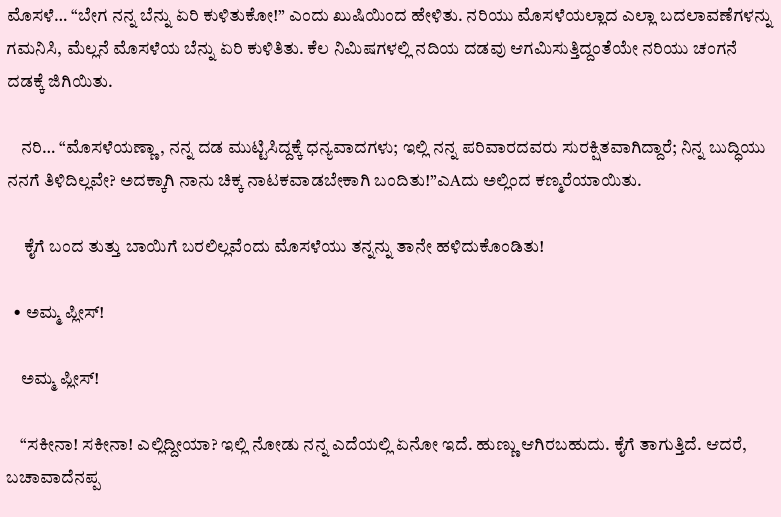ಮೊಸಳೆ… “ಬೇಗ ನನ್ನ ಬೆನ್ನು ಏರಿ ಕುಳಿತುಕೋ!” ಎಂದು ಖುಷಿಯಿಂದ ಹೇಳಿತು. ನರಿಯು ಮೊಸಳೆಯಲ್ಲಾದ ಎಲ್ಲಾ ಬದಲಾವಣೆಗಳನ್ನು ಗಮನಿಸಿ, ಮೆಲ್ಲನೆ ಮೊಸಳೆಯ ಬೆನ್ನು ಏರಿ ಕುಳಿತಿತು. ಕೆಲ ನಿಮಿಷಗಳಲ್ಲಿ ನದಿಯ ದಡವು ಆಗಮಿಸುತ್ತಿದ್ದಂತೆಯೇ ನರಿಯು ಚಂಗನೆ ದಡಕ್ಕೆ ಜಿಗಿಯಿತು.

    ನರಿ… “ಮೊಸಳೆಯಣ್ಣಾ, ನನ್ನ ದಡ ಮುಟ್ಟಿಸಿದ್ದಕ್ಕೆ ಧನ್ಯವಾದಗಳು; ಇಲ್ಲಿ ನನ್ನ ಪರಿವಾರದವರು ಸುರಕ್ಷಿತವಾಗಿದ್ದಾರೆ; ನಿನ್ನ ಬುದ್ಧಿಯು ನನಗೆ ತಿಳಿದಿಲ್ಲವೇ? ಅದಕ್ಕಾಗಿ ನಾನು ಚಿಕ್ಕ ನಾಟಕವಾಡಬೇಕಾಗಿ ಬಂದಿತು!”ಎAದು ಅಲ್ಲಿಂದ ಕಣ್ಮರೆಯಾಯಿತು.

     ಕೈಗೆ ಬಂದ ತುತ್ತು ಬಾಯಿಗೆ ಬರಲಿಲ್ಲವೆಂದು ಮೊಸಳೆಯು ತನ್ನನ್ನು ತಾನೇ ಹಳಿದುಕೊಂಡಿತು!

  • ಅಮ್ಮ ಪ್ಲೀಸ್!

    ಅಮ್ಮ ಪ್ಲೀಸ್!

    “ಸಕೀನಾ! ಸಕೀನಾ! ಎಲ್ಲಿದ್ದೀಯಾ? ಇಲ್ಲಿ ನೋಡು ನನ್ನ ಎದೆಯಲ್ಲಿ ಏನೋ ಇದೆ. ಹುಣ್ಣು ಆಗಿರಬಹುದು. ಕೈಗೆ ತಾಗುತ್ತಿದೆ. ಆದರೆ, ಬಚಾವಾದೆನಪ್ಪ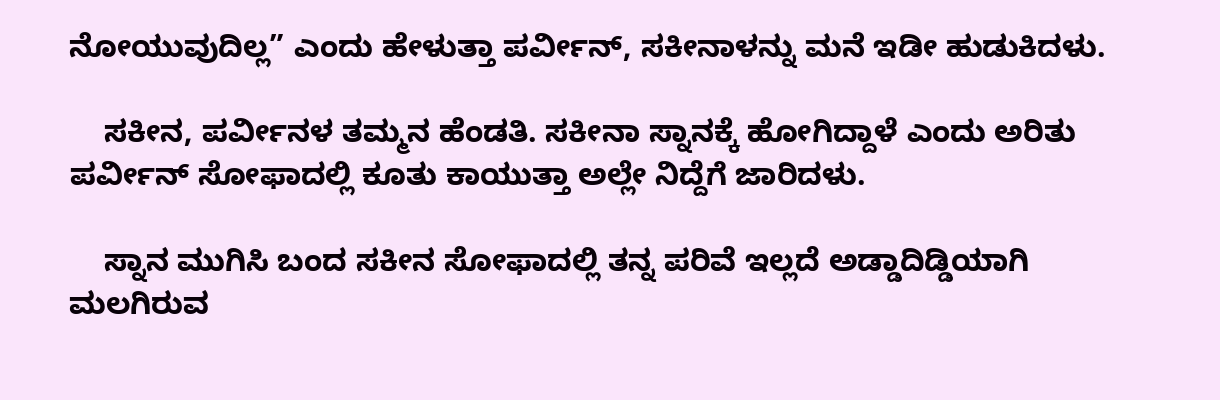ನೋಯುವುದಿಲ್ಲ” ಎಂದು ಹೇಳುತ್ತಾ ಪರ್ವೀನ್, ಸಕೀನಾಳನ್ನು ಮನೆ ಇಡೀ ಹುಡುಕಿದಳು.

    ಸಕೀನ, ಪರ್ವೀನಳ ತಮ್ಮನ ಹೆಂಡತಿ. ಸಕೀನಾ ಸ್ನಾನಕ್ಕೆ ಹೋಗಿದ್ದಾಳೆ ಎಂದು ಅರಿತು ಪರ್ವೀನ್ ಸೋಫಾದಲ್ಲಿ ಕೂತು ಕಾಯುತ್ತಾ ಅಲ್ಲೇ ನಿದ್ದೆಗೆ ಜಾರಿದಳು.

    ಸ್ನಾನ ಮುಗಿಸಿ ಬಂದ ಸಕೀನ ಸೋಫಾದಲ್ಲಿ ತನ್ನ ಪರಿವೆ ಇಲ್ಲದೆ ಅಡ್ಡಾದಿಡ್ಡಿಯಾಗಿ ಮಲಗಿರುವ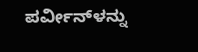ಪರ್ವೀನ್‌ಳನ್ನು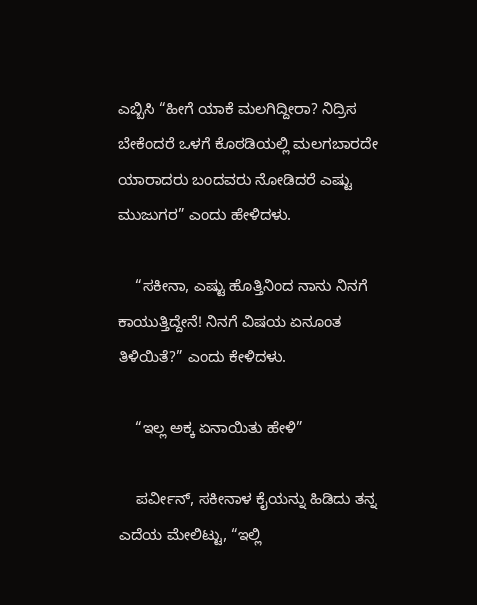ಎಬ್ಬಿಸಿ “ಹೀಗೆ ಯಾಕೆ ಮಲಗಿದ್ದೀರಾ? ನಿದ್ರಿಸ ಬೇಕೆಂದರೆ ಒಳಗೆ ಕೊಠಡಿಯಲ್ಲಿ ಮಲಗಬಾರದೇ ಯಾರಾದರು ಬಂದವರು ನೋಡಿದರೆ ಎಷ್ಟು ಮುಜುಗರ” ಎಂದು ಹೇಳಿದಳು.

    “ಸಕೀನಾ, ಎಷ್ಟು ಹೊತ್ತಿನಿಂದ ನಾನು ನಿನಗೆ ಕಾಯುತ್ತಿದ್ದೇನೆ! ನಿನಗೆ ವಿಷಯ ಏನೂಂತ ತಿಳಿಯಿತೆ?” ಎಂದು ಕೇಳಿದಳು.

    “ಇಲ್ಲ ಅಕ್ಕ ಏನಾಯಿತು ಹೇಳಿ”

    ಪರ್ವೀನ್, ಸಕೀನಾಳ ಕೈಯನ್ನು ಹಿಡಿದು ತನ್ನ ಎದೆಯ ಮೇಲಿಟ್ಟು, “ಇಲ್ಲಿ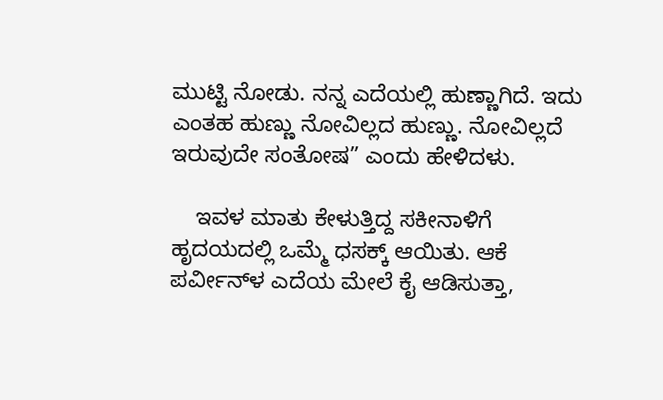ಮುಟ್ಟಿ ನೋಡು. ನನ್ನ ಎದೆಯಲ್ಲಿ ಹುಣ್ಣಾಗಿದೆ. ಇದು ಎಂತಹ ಹುಣ್ಣು ನೋವಿಲ್ಲದ ಹುಣ್ಣು. ನೋವಿಲ್ಲದೆ ಇರುವುದೇ ಸಂತೋಷ” ಎಂದು ಹೇಳಿದಳು.

    ಇವಳ ಮಾತು ಕೇಳುತ್ತಿದ್ದ ಸಕೀನಾಳಿಗೆ ಹೃದಯದಲ್ಲಿ ಒಮ್ಮೆ ಧಸಕ್ಕ್ ಆಯಿತು. ಆಕೆ ಪರ್ವೀನ್‌ಳ ಎದೆಯ ಮೇಲೆ ಕೈ ಆಡಿಸುತ್ತಾ,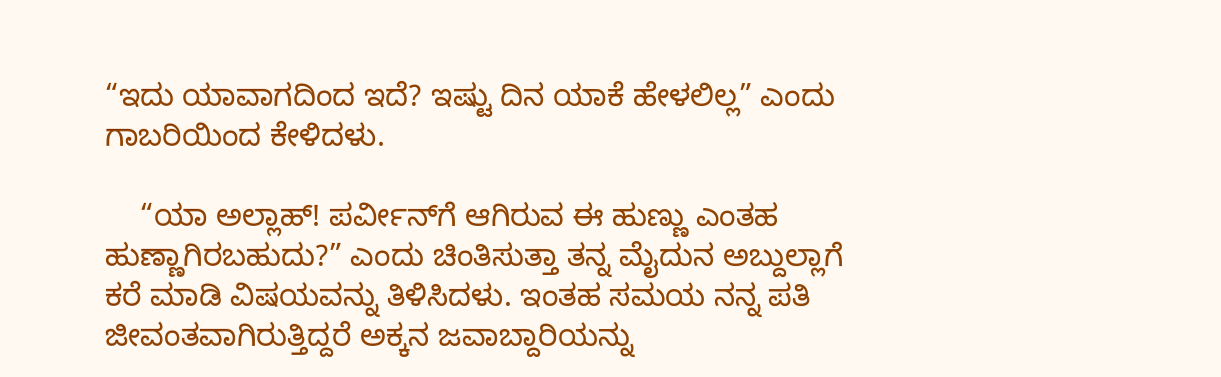“ಇದು ಯಾವಾಗದಿಂದ ಇದೆ? ಇಷ್ಟು ದಿನ ಯಾಕೆ ಹೇಳಲಿಲ್ಲ” ಎಂದು ಗಾಬರಿಯಿಂದ ಕೇಳಿದಳು.

    “ಯಾ ಅಲ್ಲಾಹ್! ಪರ್ವೀನ್‌ಗೆ ಆಗಿರುವ ಈ ಹುಣ್ಣು ಎಂತಹ ಹುಣ್ಣಾಗಿರಬಹುದು?” ಎಂದು ಚಿಂತಿಸುತ್ತಾ ತನ್ನ ಮೈದುನ ಅಬ್ದುಲ್ಲಾಗೆ ಕರೆ ಮಾಡಿ ವಿಷಯವನ್ನು ತಿಳಿಸಿದಳು. ಇಂತಹ ಸಮಯ ನನ್ನ ಪತಿ ಜೀವಂತವಾಗಿರುತ್ತಿದ್ದರೆ ಅಕ್ಕನ ಜವಾಬ್ದಾರಿಯನ್ನು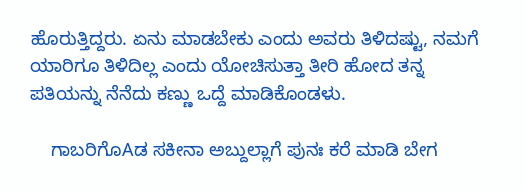ಹೊರುತ್ತಿದ್ದರು. ಏನು ಮಾಡಬೇಕು ಎಂದು ಅವರು ತಿಳಿದಷ್ಟು, ನಮಗೆ ಯಾರಿಗೂ ತಿಳಿದಿಲ್ಲ ಎಂದು ಯೋಚಿಸುತ್ತಾ ತೀರಿ ಹೋದ ತನ್ನ ಪತಿಯನ್ನು ನೆನೆದು ಕಣ್ಣು ಒದ್ದೆ ಮಾಡಿಕೊಂಡಳು.

    ಗಾಬರಿಗೊAಡ ಸಕೀನಾ ಅಬ್ದುಲ್ಲಾಗೆ ಪುನಃ ಕರೆ ಮಾಡಿ ಬೇಗ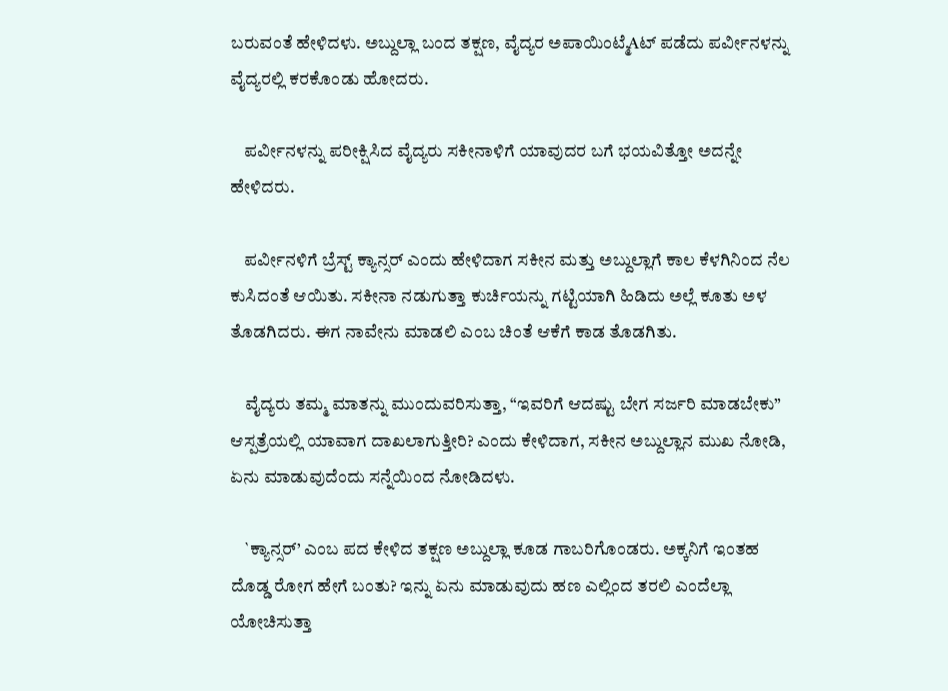ಬರುವಂತೆ ಹೇಳಿದಳು. ಅಬ್ದುಲ್ಲಾ ಬಂದ ತಕ್ಷಣ, ವೈದ್ಯರ ಅಪಾಯಿಂಟ್ಮೆAಟ್ ಪಡೆದು ಪರ್ವೀನಳನ್ನು ವೈದ್ಯರಲ್ಲಿ ಕರಕೊಂಡು ಹೋದರು.

    ಪರ್ವೀನಳನ್ನು ಪರೀಕ್ಷಿಸಿದ ವೈದ್ಯರು ಸಕೀನಾಳಿಗೆ ಯಾವುದರ ಬಗೆ ಭಯವಿತ್ತೋ ಅದನ್ನೇ ಹೇಳಿದರು.

    ಪರ್ವೀನಳಿಗೆ ಬ್ರೆಸ್ಟ್ ಕ್ಯಾನ್ಸರ್ ಎಂದು ಹೇಳಿದಾಗ ಸಕೀನ ಮತ್ತು ಅಬ್ದುಲ್ಲಾಗೆ ಕಾಲ ಕೆಳಗಿನಿಂದ ನೆಲ ಕುಸಿದಂತೆ ಆಯಿತು. ಸಕೀನಾ ನಡುಗುತ್ತಾ ಕುರ್ಚಿಯನ್ನು ಗಟ್ಟಿಯಾಗಿ ಹಿಡಿದು ಅಲ್ಲೆ ಕೂತು ಅಳ ತೊಡಗಿದರು. ಈಗ ನಾವೇನು ಮಾಡಲಿ ಎಂಬ ಚಿಂತೆ ಆಕೆಗೆ ಕಾಡ ತೊಡಗಿತು.

    ವೈದ್ಯರು ತಮ್ಮ ಮಾತನ್ನು ಮುಂದುವರಿಸುತ್ತಾ, “ಇವರಿಗೆ ಆದಷ್ಟು ಬೇಗ ಸರ್ಜರಿ ಮಾಡಬೇಕು” ಆಸ್ಪತ್ರೆಯಲ್ಲಿ ಯಾವಾಗ ದಾಖಲಾಗುತ್ತೀರಿ? ಎಂದು ಕೇಳಿದಾಗ, ಸಕೀನ ಅಬ್ದುಲ್ಲಾನ ಮುಖ ನೋಡಿ, ಏನು ಮಾಡುವುದೆಂದು ಸನ್ನೆಯಿಂದ ನೋಡಿದಳು.

    `ಕ್ಯಾನ್ಸರ್’ ಎಂಬ ಪದ ಕೇಳಿದ ತಕ್ಷಣ ಅಬ್ದುಲ್ಲಾ ಕೂಡ ಗಾಬರಿಗೊಂಡರು. ಅಕ್ಕನಿಗೆ ಇಂತಹ ದೊಡ್ಡ ರೋಗ ಹೇಗೆ ಬಂತು? ಇನ್ನು ಏನು ಮಾಡುವುದು ಹಣ ಎಲ್ಲಿಂದ ತರಲಿ ಎಂದೆಲ್ಲಾ ಯೋಚಿಸುತ್ತಾ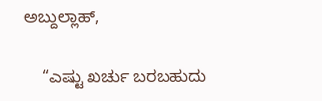ಅಬ್ದುಲ್ಲಾಹ್,

    “ಎಷ್ಟು ಖರ್ಚು ಬರಬಹುದು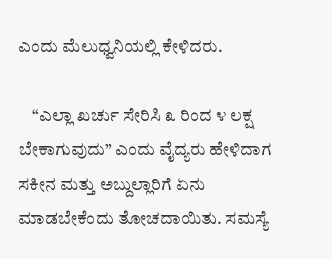ಎಂದು ಮೆಲುಧ್ವನಿಯಲ್ಲಿ ಕೇಳಿದರು.

    “ಎಲ್ಲಾ ಖರ್ಚು ಸೇರಿಸಿ ೩ ರಿಂದ ೪ ಲಕ್ಷ ಬೇಕಾಗುವುದು” ಎಂದು ವೈದ್ಯರು ಹೇಳಿದಾಗ ಸಕೀನ ಮತ್ತು ಅಬ್ದುಲ್ಲಾರಿಗೆ ಏನು ಮಾಡಬೇಕೆಂದು ತೋಚದಾಯಿತು. ಸಮಸ್ಯೆ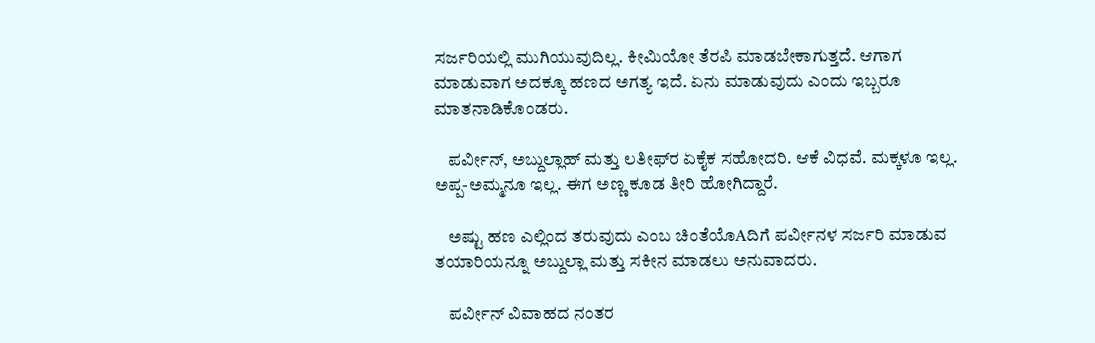ಸರ್ಜರಿಯಲ್ಲಿ ಮುಗಿಯುವುದಿಲ್ಲ. ಕೀಮಿಯೋ ತೆರಪಿ ಮಾಡಬೇಕಾಗುತ್ತದೆ. ಆಗಾಗ ಮಾಡುವಾಗ ಅದಕ್ಕೂ ಹಣದ ಅಗತ್ಯ ಇದೆ. ಏನು ಮಾಡುವುದು ಎಂದು ಇಬ್ಬರೂ ಮಾತನಾಡಿಕೊಂಡರು.

    ಪರ್ವೀನ್, ಅಬ್ದುಲ್ಲಾಹ್ ಮತ್ತು ಲತೀಫ್‌ರ ಏಕೈಕ ಸಹೋದರಿ. ಆಕೆ ವಿಧವೆ. ಮಕ್ಕಳೂ ಇಲ್ಲ. ಅಪ್ಪ-ಅಮ್ಮನೂ ಇಲ್ಲ. ಈಗ ಅಣ್ಣ ಕೂಡ ತೀರಿ ಹೋಗಿದ್ದಾರೆ.

    ಅಷ್ಟು ಹಣ ಎಲ್ಲಿಂದ ತರುವುದು ಎಂಬ ಚಿಂತೆಯೊAದಿಗೆ ಪರ್ವೀನಳ ಸರ್ಜರಿ ಮಾಡುವ ತಯಾರಿಯನ್ನೂ ಅಬ್ದುಲ್ಲಾ ಮತ್ತು ಸಕೀನ ಮಾಡಲು ಅನುವಾದರು.

    ಪರ್ವೀನ್ ವಿವಾಹದ ನಂತರ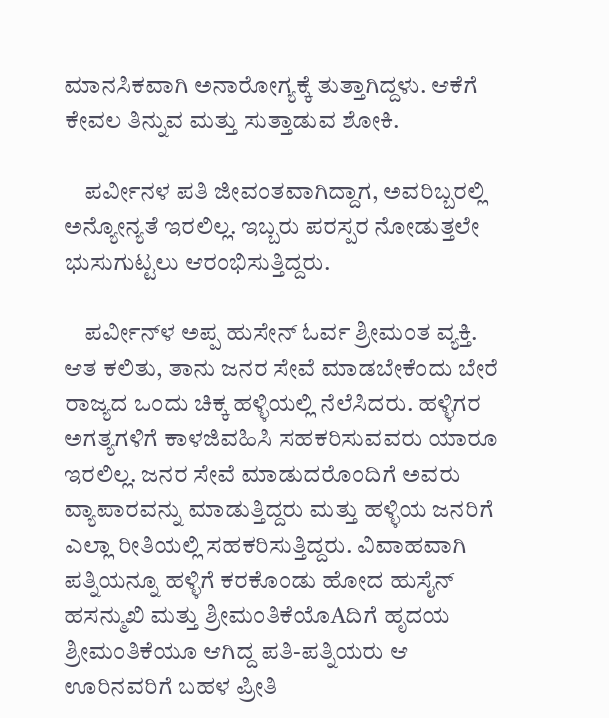ಮಾನಸಿಕವಾಗಿ ಅನಾರೋಗ್ಯಕ್ಕೆ ತುತ್ತಾಗಿದ್ದಳು. ಆಕೆಗೆ ಕೇವಲ ತಿನ್ನುವ ಮತ್ತು ಸುತ್ತಾಡುವ ಶೋಕಿ.

    ಪರ್ವೀನಳ ಪತಿ ಜೀವಂತವಾಗಿದ್ದಾಗ, ಅವರಿಬ್ಬರಲ್ಲಿ ಅನ್ಯೋನ್ಯತೆ ಇರಲಿಲ್ಲ. ಇಬ್ಬರು ಪರಸ್ಪರ ನೋಡುತ್ತಲೇ ಭುಸುಗುಟ್ಟಲು ಆರಂಭಿಸುತ್ತಿದ್ದರು.

    ಪರ್ವೀನ್‌ಳ ಅಪ್ಪ ಹುಸೇನ್ ಓರ್ವ ಶ್ರೀಮಂತ ವ್ಯಕ್ತಿ. ಆತ ಕಲಿತು, ತಾನು ಜನರ ಸೇವೆ ಮಾಡಬೇಕೆಂದು ಬೇರೆ ರಾಜ್ಯದ ಒಂದು ಚಿಕ್ಕ ಹಳ್ಳಿಯಲ್ಲಿ ನೆಲೆಸಿದರು. ಹಳ್ಳಿಗರ ಅಗತ್ಯಗಳಿಗೆ ಕಾಳಜಿವಹಿಸಿ ಸಹಕರಿಸುವವರು ಯಾರೂ ಇರಲಿಲ್ಲ. ಜನರ ಸೇವೆ ಮಾಡುದರೊಂದಿಗೆ ಅವರು ವ್ಯಾಪಾರವನ್ನು ಮಾಡುತ್ತಿದ್ದರು ಮತ್ತು ಹಳ್ಳಿಯ ಜನರಿಗೆ ಎಲ್ಲಾ ರೀತಿಯಲ್ಲಿ ಸಹಕರಿಸುತ್ತಿದ್ದರು. ವಿವಾಹವಾಗಿ ಪತ್ನಿಯನ್ನೂ ಹಳ್ಳಿಗೆ ಕರಕೊಂಡು ಹೋದ ಹುಸೈನ್ ಹಸನ್ಮುಖಿ ಮತ್ತು ಶ್ರೀಮಂತಿಕೆಯೊAದಿಗೆ ಹೃದಯ ಶ್ರೀಮಂತಿಕೆಯೂ ಆಗಿದ್ದ ಪತಿ-ಪತ್ನಿಯರು ಆ ಊರಿನವರಿಗೆ ಬಹಳ ಪ್ರೀತಿ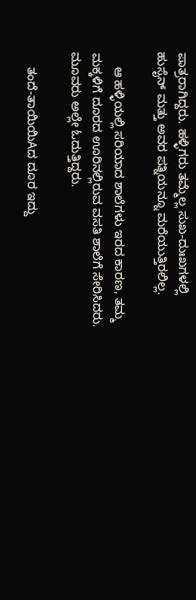ಪಾತ್ರರಾಗಿದ್ದರು. ಹಳ್ಳಿಗರು ತಮ್ಮೆಲ್ಲ ಸುಖ-ದುಃಖಗಳಲ್ಲಿ ಹುಸೈನ್ ಮತ್ತು ಅವರ ಪತ್ನಿಯನ್ನೂ ಮರೆಯುತ್ತಿರಲಿಲ್ಲ.

    ಆ ಹಳ್ಳಿಯಲ್ಲಿ ಸರಿಯಾದ ಶಾಲೆಗಳು ಇರದ ಕಾರಣ, ತಮ್ಮ ಮಕ್ಕಳಿಗೆ ದೂರದ ಊರಿನಲ್ಲಿರುವ ವಸತಿ ಶಾಲೆಗೆ ಸೇರಿಸಿದರು. ಮೂವರು ಅಲ್ಲೇ ಓದುತ್ತಿದ್ದರು.

    ತಂದೆ-ತಾಯಿಯಿAದ ದೂರ ಇದ್ದು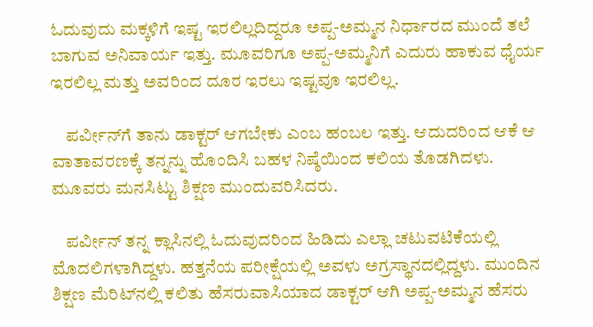ಓದುವುದು ಮಕ್ಕಳಿಗೆ ಇಷ್ಟ ಇರಲಿಲ್ಲದಿದ್ದರೂ ಅಪ್ಪ-ಅಮ್ಮನ ನಿರ್ಧಾರದ ಮುಂದೆ ತಲೆ ಬಾಗುವ ಅನಿವಾರ್ಯ ಇತ್ತು. ಮೂವರಿಗೂ ಅಪ್ಪ-ಅಮ್ಮನಿಗೆ ಎದುರು ಹಾಕುವ ಧೈರ್ಯ ಇರಲಿಲ್ಲ ಮತ್ತು ಅವರಿಂದ ದೂರ ಇರಲು ಇಷ್ಟವೂ ಇರಲಿಲ್ಲ.

    ಪರ್ವೀನ್‌ಗೆ ತಾನು ಡಾಕ್ಟರ್ ಆಗಬೇಕು ಎಂಬ ಹಂಬಲ ಇತ್ತು. ಆದುದರಿಂದ ಆಕೆ ಆ ವಾತಾವರಣಕ್ಕೆ ತನ್ನನ್ನು ಹೊಂದಿಸಿ ಬಹಳ ನಿಷ್ಠೆಯಿಂದ ಕಲಿಯ ತೊಡಗಿದಳು. ಮೂವರು ಮನಸಿಟ್ಟು ಶಿಕ್ಷಣ ಮುಂದುವರಿಸಿದರು.

    ಪರ್ವೀನ್ ತನ್ನ ಕ್ಲಾಸಿನಲ್ಲಿ ಓದುವುದರಿಂದ ಹಿಡಿದು ಎಲ್ಲಾ ಚಟುವಟಿಕೆಯಲ್ಲಿ ಮೊದಲಿಗಳಾಗಿದ್ದಳು. ಹತ್ತನೆಯ ಪರೀಕ್ಷೆಯಲ್ಲಿ ಅವಳು ಅಗ್ರಸ್ಥಾನದಲ್ಲಿದ್ದಳು. ಮುಂದಿನ ಶಿಕ್ಷಣ ಮೆರಿಟ್‌ನಲ್ಲಿ ಕಲಿತು ಹೆಸರುವಾಸಿಯಾದ ಡಾಕ್ಟರ್ ಆಗಿ ಅಪ್ಪ-ಅಮ್ಮನ ಹೆಸರು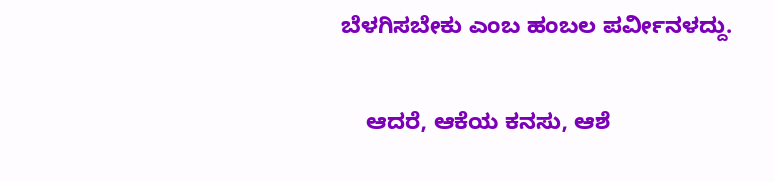ಬೆಳಗಿಸಬೇಕು ಎಂಬ ಹಂಬಲ ಪರ್ವೀನಳದ್ದು.

    ಆದರೆ, ಆಕೆಯ ಕನಸು, ಆಶೆ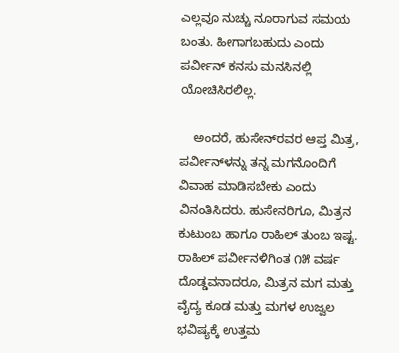ಎಲ್ಲವೂ ನುಚ್ಚು ನೂರಾಗುವ ಸಮಯ ಬಂತು. ಹೀಗಾಗಬಹುದು ಎಂದು ಪರ್ವೀನ್ ಕನಸು ಮನಸಿನಲ್ಲಿ ಯೋಚಿಸಿರಲಿಲ್ಲ.

    ಅಂದರೆ, ಹುಸೇನ್‌ರವರ ಆಪ್ತ ಮಿತ್ರ, ಪರ್ವೀನ್‌ಳನ್ನು ತನ್ನ ಮಗನೊಂದಿಗೆ ವಿವಾಹ ಮಾಡಿಸಬೇಕು ಎಂದು ವಿನಂತಿಸಿದರು. ಹುಸೇನರಿಗೂ, ಮಿತ್ರನ ಕುಟುಂಬ ಹಾಗೂ ರಾಹಿಲ್ ತುಂಬ ಇಷ್ಟ. ರಾಹಿಲ್ ಪರ್ವೀನಳಿಗಿಂತ ೧೫ ವರ್ಷ ದೊಡ್ಡವನಾದರೂ, ಮಿತ್ರನ ಮಗ ಮತ್ತು ವೈದ್ಯ ಕೂಡ ಮತ್ತು ಮಗಳ ಉಜ್ವಲ ಭವಿಷ್ಯಕ್ಕೆ ಉತ್ತಮ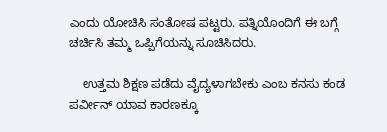ಎಂದು ಯೋಚಿಸಿ ಸಂತೋಷ ಪಟ್ಟರು. ಪತ್ನಿಯೊಂದಿಗೆ ಈ ಬಗ್ಗೆ ಚರ್ಚಿಸಿ ತಮ್ಮ ಒಪ್ಪಿಗೆಯನ್ನು ಸೂಚಿಸಿದರು.

    ಉತ್ತಮ ಶಿಕ್ಷಣ ಪಡೆದು ವೈದ್ಯಳಾಗಬೇಕು ಎಂಬ ಕನಸು ಕಂಡ ಪರ್ವೀನ್ ಯಾವ ಕಾರಣಕ್ಕೂ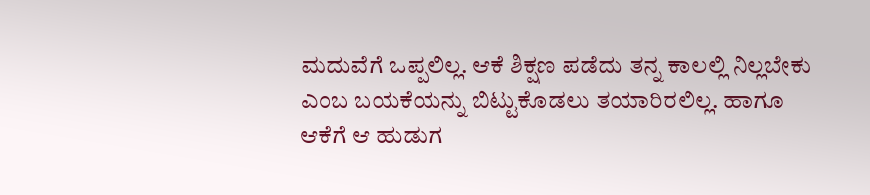ಮದುವೆಗೆ ಒಪ್ಪಲಿಲ್ಲ. ಆಕೆ ಶಿಕ್ಷಣ ಪಡೆದು ತನ್ನ ಕಾಲಲ್ಲಿ ನಿಲ್ಲಬೇಕು ಎಂಬ ಬಯಕೆಯನ್ನು ಬಿಟ್ಟುಕೊಡಲು ತಯಾರಿರಲಿಲ್ಲ. ಹಾಗೂ ಆಕೆಗೆ ಆ ಹುಡುಗ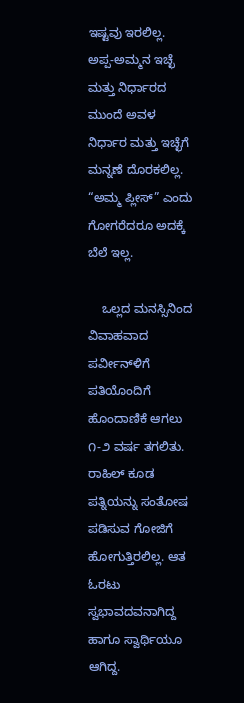ಇಷ್ಟವು ಇರಲಿಲ್ಲ. ಅಪ್ಪ-ಅಮ್ಮನ ಇಚ್ಛೆ ಮತ್ತು ನಿರ್ಧಾರದ ಮುಂದೆ ಅವಳ ನಿರ್ಧಾರ ಮತ್ತು ಇಚ್ಛೆಗೆ ಮನ್ನಣೆ ದೊರಕಲಿಲ್ಲ. “ಅಮ್ಮ ಪ್ಲೀಸ್” ಎಂದು ಗೋಗರೆದರೂ ಅದಕ್ಕೆ ಬೆಲೆ ಇಲ್ಲ.

    ಒಲ್ಲದ ಮನಸ್ಸಿನಿಂದ ವಿವಾಹವಾದ ಪರ್ವೀನ್‌ಳಿಗೆ ಪತಿಯೊಂದಿಗೆ ಹೊಂದಾಣಿಕೆ ಆಗಲು ೧-೨ ವರ್ಷ ತಗಲಿತು. ರಾಹಿಲ್ ಕೂಡ ಪತ್ನಿಯನ್ನು ಸಂತೋಷ ಪಡಿಸುವ ಗೋಜಿಗೆ ಹೋಗುತ್ತಿರಲಿಲ್ಲ. ಆತ ಓರಟು ಸ್ವಭಾವದವನಾಗಿದ್ದ ಹಾಗೂ ಸ್ವಾರ್ಥಿಯೂ ಆಗಿದ್ದ.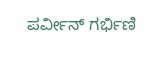ಪರ್ವೀನ್ ಗರ್ಭಿಣಿ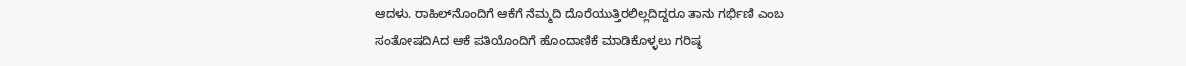ಆದಳು. ರಾಹಿಲ್‌ನೊಂದಿಗೆ ಆಕೆಗೆ ನೆಮ್ಮದಿ ದೊರೆಯುತ್ತಿರಲಿಲ್ಲದಿದ್ದರೂ ತಾನು ಗರ್ಭಿಣಿ ಎಂಬ ಸಂತೋಷದಿAದ ಆಕೆ ಪತಿಯೊಂದಿಗೆ ಹೊಂದಾಣಿಕೆ ಮಾಡಿಕೊಳ್ಳಲು ಗರಿಷ್ಠ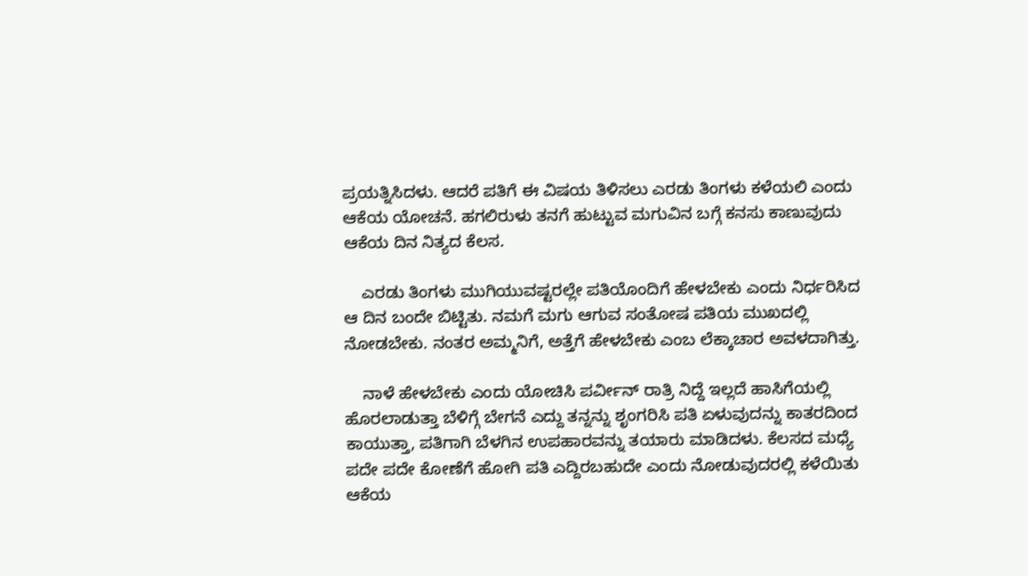ಪ್ರಯತ್ನಿಸಿದಳು. ಆದರೆ ಪತಿಗೆ ಈ ವಿಷಯ ತಿಳಿಸಲು ಎರಡು ತಿಂಗಳು ಕಳೆಯಲಿ ಎಂದು ಆಕೆಯ ಯೋಚನೆ. ಹಗಲಿರುಳು ತನಗೆ ಹುಟ್ಟುವ ಮಗುವಿನ ಬಗ್ಗೆ ಕನಸು ಕಾಣುವುದು ಆಕೆಯ ದಿನ ನಿತ್ಯದ ಕೆಲಸ.

    ಎರಡು ತಿಂಗಳು ಮುಗಿಯುವಷ್ಟರಲ್ಲೇ ಪತಿಯೊಂದಿಗೆ ಹೇಳಬೇಕು ಎಂದು ನಿರ್ಧರಿಸಿದ ಆ ದಿನ ಬಂದೇ ಬಿಟ್ಟಿತು. ನಮಗೆ ಮಗು ಆಗುವ ಸಂತೋಷ ಪತಿಯ ಮುಖದಲ್ಲಿ ನೋಡಬೇಕು. ನಂತರ ಅಮ್ಮನಿಗೆ, ಅತ್ತೆಗೆ ಹೇಳಬೇಕು ಎಂಬ ಲೆಕ್ಕಾಚಾರ ಅವಳದಾಗಿತ್ತು.

    ನಾಳೆ ಹೇಳಬೇಕು ಎಂದು ಯೋಚಿಸಿ ಪರ್ವೀನ್ ರಾತ್ರಿ ನಿದ್ದೆ ಇಲ್ಲದೆ ಹಾಸಿಗೆಯಲ್ಲಿ ಹೊರಲಾಡುತ್ತಾ ಬೆಳಿಗ್ಗೆ ಬೇಗನೆ ಎದ್ದು ತನ್ನನ್ನು ಶೃಂಗರಿಸಿ ಪತಿ ಏಳುವುದನ್ನು ಕಾತರದಿಂದ ಕಾಯುತ್ತಾ, ಪತಿಗಾಗಿ ಬೆಳಗಿನ ಉಪಹಾರವನ್ನು ತಯಾರು ಮಾಡಿದಳು. ಕೆಲಸದ ಮಧ್ಯೆ ಪದೇ ಪದೇ ಕೋಣೆಗೆ ಹೋಗಿ ಪತಿ ಎದ್ದಿರಬಹುದೇ ಎಂದು ನೋಡುವುದರಲ್ಲಿ ಕಳೆಯಿತು ಆಕೆಯ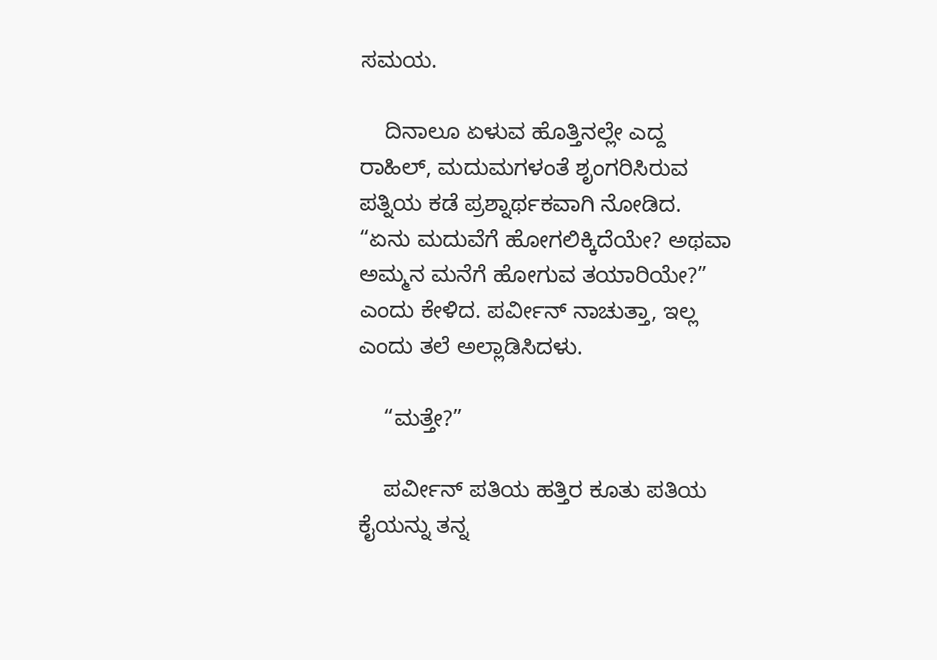ಸಮಯ.

    ದಿನಾಲೂ ಏಳುವ ಹೊತ್ತಿನಲ್ಲೇ ಎದ್ದ ರಾಹಿಲ್, ಮದುಮಗಳಂತೆ ಶೃಂಗರಿಸಿರುವ ಪತ್ನಿಯ ಕಡೆ ಪ್ರಶ್ನಾರ್ಥಕವಾಗಿ ನೋಡಿದ. “ಏನು ಮದುವೆಗೆ ಹೋಗಲಿಕ್ಕಿದೆಯೇ? ಅಥವಾ ಅಮ್ಮನ ಮನೆಗೆ ಹೋಗುವ ತಯಾರಿಯೇ?” ಎಂದು ಕೇಳಿದ. ಪರ್ವೀನ್ ನಾಚುತ್ತಾ, ಇಲ್ಲ ಎಂದು ತಲೆ ಅಲ್ಲಾಡಿಸಿದಳು.

    “ಮತ್ತೇ?”

    ಪರ್ವೀನ್ ಪತಿಯ ಹತ್ತಿರ ಕೂತು ಪತಿಯ ಕೈಯನ್ನು ತನ್ನ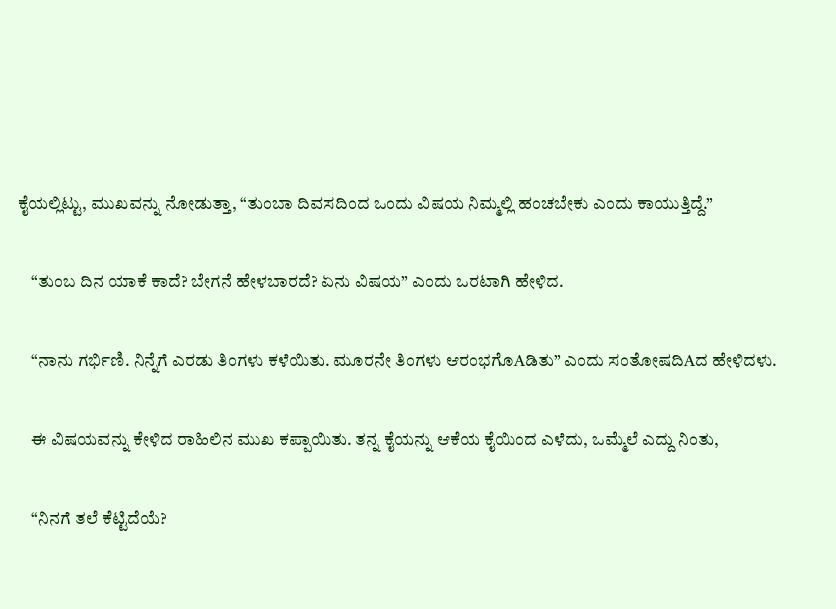ಕೈಯಲ್ಲಿಟ್ಟು, ಮುಖವನ್ನು ನೋಡುತ್ತಾ, “ತುಂಬಾ ದಿವಸದಿಂದ ಒಂದು ವಿಷಯ ನಿಮ್ಮಲ್ಲಿ ಹಂಚಬೇಕು ಎಂದು ಕಾಯುತ್ತಿದ್ದೆ.”

    “ತುಂಬ ದಿನ ಯಾಕೆ ಕಾದೆ? ಬೇಗನೆ ಹೇಳಬಾರದೆ? ಏನು ವಿಷಯ” ಎಂದು ಒರಟಾಗಿ ಹೇಳಿದ.

    “ನಾನು ಗರ್ಭಿಣಿ. ನಿನ್ನೆಗೆ ಎರಡು ತಿಂಗಳು ಕಳೆಯಿತು. ಮೂರನೇ ತಿಂಗಳು ಆರಂಭಗೊAಡಿತು” ಎಂದು ಸಂತೋಷದಿAದ ಹೇಳಿದಳು.

    ಈ ವಿಷಯವನ್ನು ಕೇಳಿದ ರಾಹಿಲಿನ ಮುಖ ಕಪ್ಪಾಯಿತು. ತನ್ನ ಕೈಯನ್ನು ಆಕೆಯ ಕೈಯಿಂದ ಎಳೆದು, ಒಮ್ಮೆಲೆ ಎದ್ದು ನಿಂತು,

    “ನಿನಗೆ ತಲೆ ಕೆಟ್ಟಿದೆಯೆ?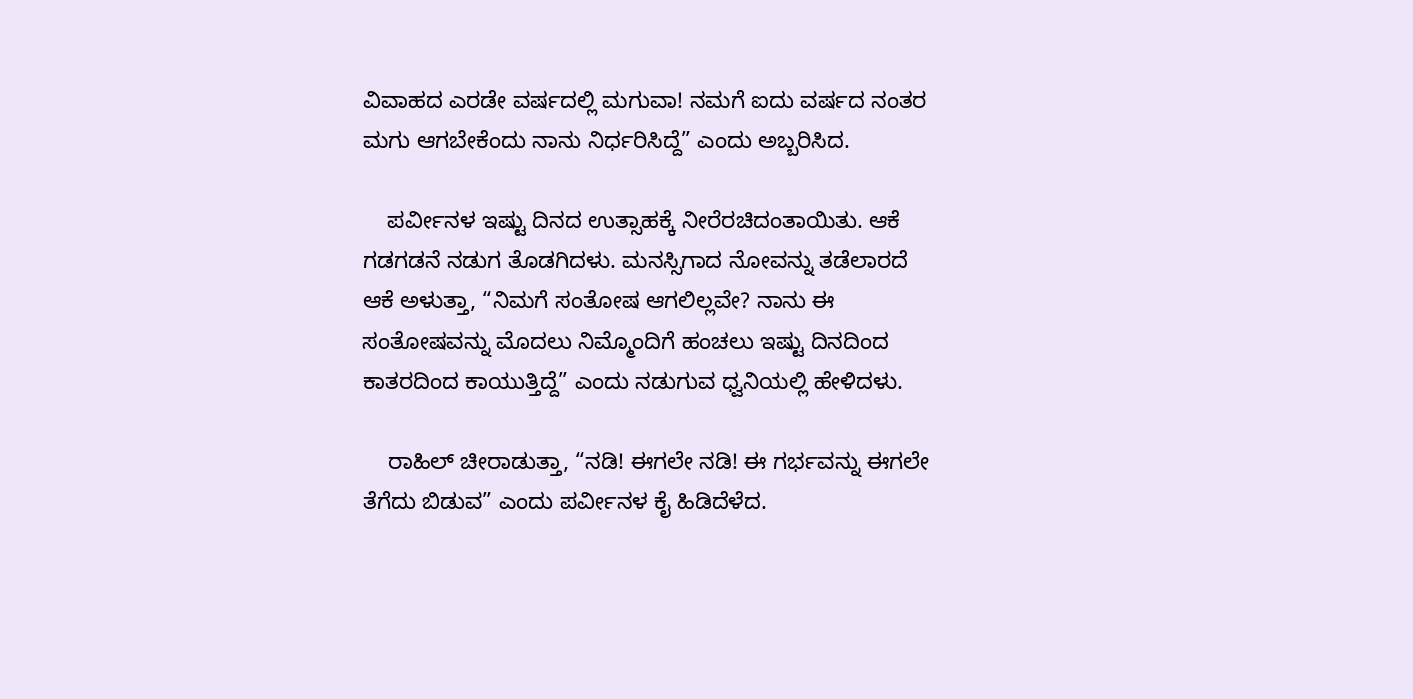ವಿವಾಹದ ಎರಡೇ ವರ್ಷದಲ್ಲಿ ಮಗುವಾ! ನಮಗೆ ಐದು ವರ್ಷದ ನಂತರ ಮಗು ಆಗಬೇಕೆಂದು ನಾನು ನಿರ್ಧರಿಸಿದ್ದೆ” ಎಂದು ಅಬ್ಬರಿಸಿದ.

    ಪರ್ವೀನಳ ಇಷ್ಟು ದಿನದ ಉತ್ಸಾಹಕ್ಕೆ ನೀರೆರಚಿದಂತಾಯಿತು. ಆಕೆ ಗಡಗಡನೆ ನಡುಗ ತೊಡಗಿದಳು. ಮನಸ್ಸಿಗಾದ ನೋವನ್ನು ತಡೆಲಾರದೆ ಆಕೆ ಅಳುತ್ತಾ, “ನಿಮಗೆ ಸಂತೋಷ ಆಗಲಿಲ್ಲವೇ? ನಾನು ಈ ಸಂತೋಷವನ್ನು ಮೊದಲು ನಿಮ್ಮೊಂದಿಗೆ ಹಂಚಲು ಇಷ್ಟು ದಿನದಿಂದ ಕಾತರದಿಂದ ಕಾಯುತ್ತಿದ್ದೆ” ಎಂದು ನಡುಗುವ ಧ್ವನಿಯಲ್ಲಿ ಹೇಳಿದಳು.

    ರಾಹಿಲ್ ಚೀರಾಡುತ್ತಾ, “ನಡಿ! ಈಗಲೇ ನಡಿ! ಈ ಗರ್ಭವನ್ನು ಈಗಲೇ ತೆಗೆದು ಬಿಡುವ” ಎಂದು ಪರ್ವೀನಳ ಕೈ ಹಿಡಿದೆಳೆದ.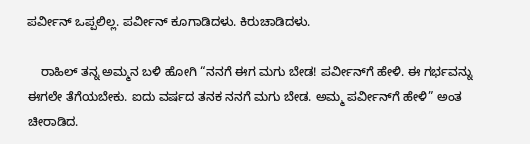ಪರ್ವೀನ್ ಒಪ್ಪಲಿಲ್ಲ. ಪರ್ವೀನ್ ಕೂಗಾಡಿದಳು. ಕಿರುಚಾಡಿದಳು.

    ರಾಹಿಲ್ ತನ್ನ ಅಮ್ಮನ ಬಳಿ ಹೋಗಿ “ನನಗೆ ಈಗ ಮಗು ಬೇಡ! ಪರ್ವೀನ್‌ಗೆ ಹೇಳಿ. ಈ ಗರ್ಭವನ್ನು ಈಗಲೇ ತೆಗೆಯಬೇಕು. ಐದು ವರ್ಷದ ತನಕ ನನಗೆ ಮಗು ಬೇಡ. ಅಮ್ಮ ಪರ್ವೀನ್‌ಗೆ ಹೇಳಿ” ಅಂತ ಚೀರಾಡಿದ.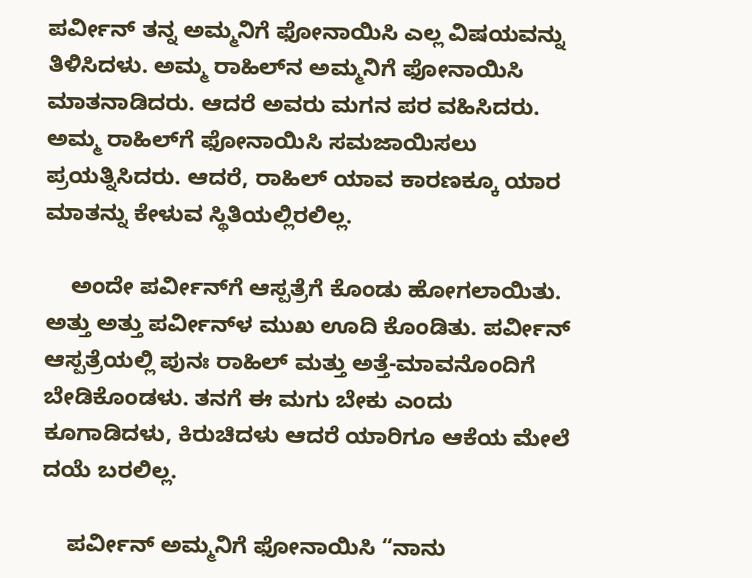ಪರ್ವೀನ್ ತನ್ನ ಅಮ್ಮನಿಗೆ ಫೋನಾಯಿಸಿ ಎಲ್ಲ ವಿಷಯವನ್ನು ತಿಳಿಸಿದಳು. ಅಮ್ಮ ರಾಹಿಲ್‌ನ ಅಮ್ಮನಿಗೆ ಫೋನಾಯಿಸಿ ಮಾತನಾಡಿದರು. ಆದರೆ ಅವರು ಮಗನ ಪರ ವಹಿಸಿದರು. ಅಮ್ಮ ರಾಹಿಲ್‌ಗೆ ಫೋನಾಯಿಸಿ ಸಮಜಾಯಿಸಲು ಪ್ರಯತ್ನಿಸಿದರು. ಆದರೆ, ರಾಹಿಲ್ ಯಾವ ಕಾರಣಕ್ಕೂ ಯಾರ ಮಾತನ್ನು ಕೇಳುವ ಸ್ಥಿತಿಯಲ್ಲಿರಲಿಲ್ಲ.

    ಅಂದೇ ಪರ್ವೀನ್‌ಗೆ ಆಸ್ಪತ್ರೆಗೆ ಕೊಂಡು ಹೋಗಲಾಯಿತು. ಅತ್ತು ಅತ್ತು ಪರ್ವೀನ್‌ಳ ಮುಖ ಊದಿ ಕೊಂಡಿತು. ಪರ್ವೀನ್ ಆಸ್ಪತ್ರೆಯಲ್ಲಿ ಪುನಃ ರಾಹಿಲ್ ಮತ್ತು ಅತ್ತೆ-ಮಾವನೊಂದಿಗೆ ಬೇಡಿಕೊಂಡಳು. ತನಗೆ ಈ ಮಗು ಬೇಕು ಎಂದು ಕೂಗಾಡಿದಳು, ಕಿರುಚಿದಳು ಆದರೆ ಯಾರಿಗೂ ಆಕೆಯ ಮೇಲೆ ದಯೆ ಬರಲಿಲ್ಲ.

    ಪರ್ವೀನ್ ಅಮ್ಮನಿಗೆ ಫೋನಾಯಿಸಿ “ನಾನು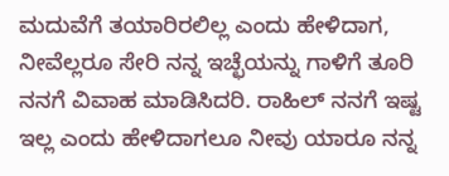ಮದುವೆಗೆ ತಯಾರಿರಲಿಲ್ಲ ಎಂದು ಹೇಳಿದಾಗ, ನೀವೆಲ್ಲರೂ ಸೇರಿ ನನ್ನ ಇಚ್ಛೆಯನ್ನು ಗಾಳಿಗೆ ತೂರಿ ನನಗೆ ವಿವಾಹ ಮಾಡಿಸಿದರಿ. ರಾಹಿಲ್ ನನಗೆ ಇಷ್ಟ ಇಲ್ಲ ಎಂದು ಹೇಳಿದಾಗಲೂ ನೀವು ಯಾರೂ ನನ್ನ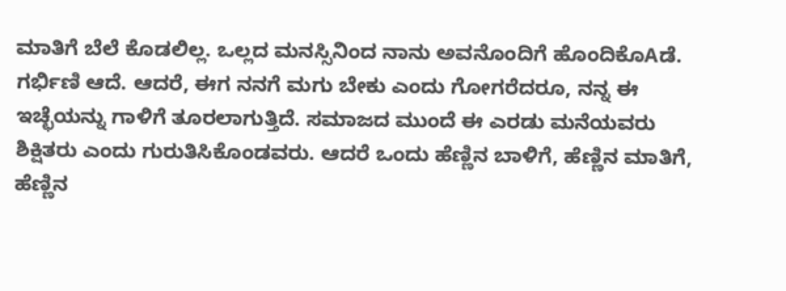ಮಾತಿಗೆ ಬೆಲೆ ಕೊಡಲಿಲ್ಲ. ಒಲ್ಲದ ಮನಸ್ಸಿನಿಂದ ನಾನು ಅವನೊಂದಿಗೆ ಹೊಂದಿಕೊAಡೆ. ಗರ್ಭಿಣಿ ಆದೆ. ಆದರೆ, ಈಗ ನನಗೆ ಮಗು ಬೇಕು ಎಂದು ಗೋಗರೆದರೂ, ನನ್ನ ಈ ಇಚ್ಛೆಯನ್ನು ಗಾಳಿಗೆ ತೂರಲಾಗುತ್ತಿದೆ. ಸಮಾಜದ ಮುಂದೆ ಈ ಎರಡು ಮನೆಯವರು ಶಿಕ್ಷಿತರು ಎಂದು ಗುರುತಿಸಿಕೊಂಡವರು. ಆದರೆ ಒಂದು ಹೆಣ್ಣಿನ ಬಾಳಿಗೆ, ಹೆಣ್ಣಿನ ಮಾತಿಗೆ, ಹೆಣ್ಣಿನ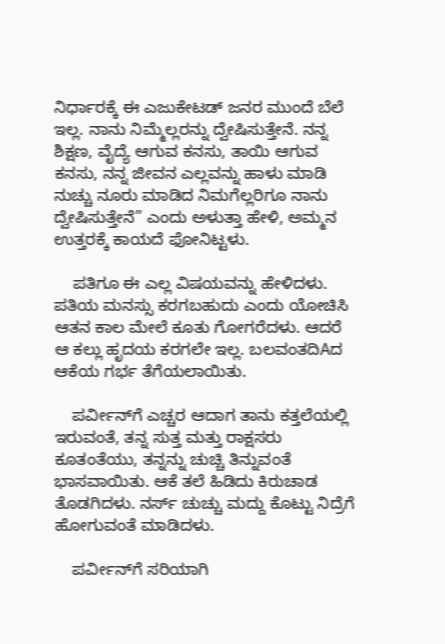ನಿರ್ಧಾರಕ್ಕೆ ಈ ಎಜುಕೇಟಡ್ ಜನರ ಮುಂದೆ ಬೆಲೆ ಇಲ್ಲ. ನಾನು ನಿಮ್ಮೆಲ್ಲರನ್ನು ದ್ವೇಷಿಸುತ್ತೇನೆ. ನನ್ನ ಶಿಕ್ಷಣ, ವೈದ್ಯೆ ಆಗುವ ಕನಸು, ತಾಯಿ ಆಗುವ ಕನಸು, ನನ್ನ ಜೀವನ ಎಲ್ಲವನ್ನು ಹಾಳು ಮಾಡಿ ನುಚ್ಚು ನೂರು ಮಾಡಿದ ನಿಮಗೆಲ್ಲರಿಗೂ ನಾನು ದ್ವೇಷಿಸುತ್ತೇನೆ” ಎಂದು ಅಳುತ್ತಾ ಹೇಳಿ, ಅಮ್ಮನ ಉತ್ತರಕ್ಕೆ ಕಾಯದೆ ಫೋನಿಟ್ಟಳು.

    ಪತಿಗೂ ಈ ಎಲ್ಲ ವಿಷಯವನ್ನು ಹೇಳಿದಳು. ಪತಿಯ ಮನಸ್ಸು ಕರಗಬಹುದು ಎಂದು ಯೋಚಿಸಿ ಆತನ ಕಾಲ ಮೇಲೆ ಕೂತು ಗೋಗರೆದಳು. ಆದರೆ ಆ ಕಲ್ಲು ಹೃದಯ ಕರಗಲೇ ಇಲ್ಲ. ಬಲವಂತದಿAದ ಆಕೆಯ ಗರ್ಭ ತೆಗೆಯಲಾಯಿತು.

    ಪರ್ವೀನ್‌ಗೆ ಎಚ್ಚರ ಆದಾಗ ತಾನು ಕತ್ತಲೆಯಲ್ಲಿ ಇರುವಂತೆ, ತನ್ನ ಸುತ್ತ ಮತ್ತು ರಾಕ್ಷಸರು ಕೂತಂತೆಯು, ತನ್ನನ್ನು ಚುಚ್ಚಿ ತಿನ್ನುವಂತೆ ಭಾಸವಾಯಿತು. ಆಕೆ ತಲೆ ಹಿಡಿದು ಕಿರುಚಾಡ ತೊಡಗಿದಳು. ನರ್ಸ್ ಚುಚ್ಚು ಮದ್ದು ಕೊಟ್ಟು ನಿದ್ರೆಗೆ ಹೋಗುವಂತೆ ಮಾಡಿದಳು.

    ಪರ್ವೀನ್‌ಗೆ ಸರಿಯಾಗಿ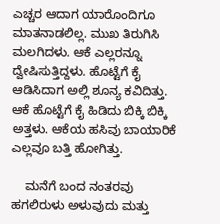ಎಚ್ಚರ ಆದಾಗ ಯಾರೊಂದಿಗೂ ಮಾತನಾಡಲಿಲ್ಲ. ಮುಖ ತಿರುಗಿಸಿ ಮಲಗಿದಳು. ಆಕೆ ಎಲ್ಲರನ್ನೂ ದ್ವೇಷಿಸುತ್ತಿದ್ದಳು. ಹೊಟ್ಟೆಗೆ ಕೈ ಆಡಿಸಿದಾಗ ಅಲ್ಲಿ ಶೂನ್ಯ ಕವಿದಿತ್ತು. ಆಕೆ ಹೊಟ್ಟೆಗೆ ಕೈ ಹಿಡಿದು ಬಿಕ್ಕಿ ಬಿಕ್ಕಿ ಅತ್ತಳು. ಆಕೆಯ ಹಸಿವು ಬಾಯಾರಿಕೆ ಎಲ್ಲವೂ ಬತ್ತಿ ಹೋಗಿತ್ತು.

    ಮನೆಗೆ ಬಂದ ನಂತರವು ಹಗಲಿರುಳು ಅಳುವುದು ಮತ್ತು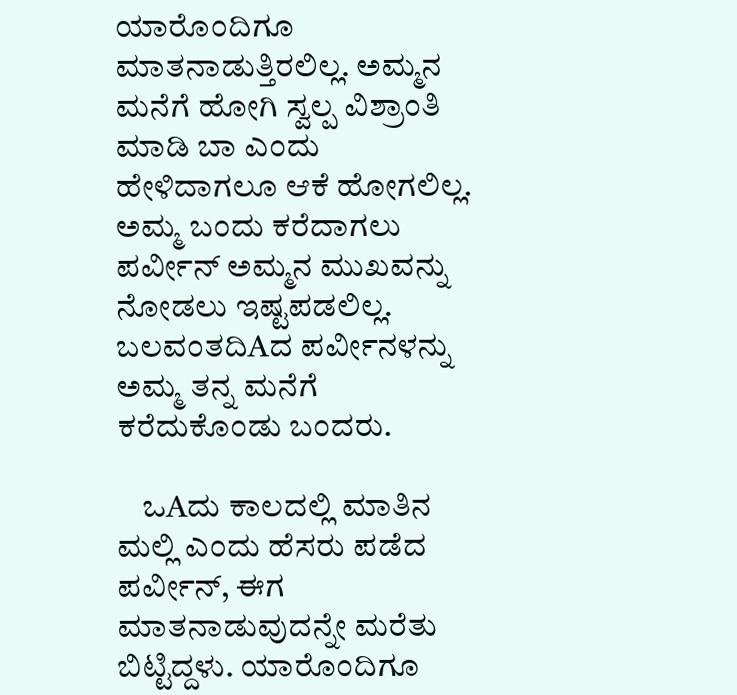ಯಾರೊಂದಿಗೂ ಮಾತನಾಡುತ್ತಿರಲಿಲ್ಲ. ಅಮ್ಮನ ಮನೆಗೆ ಹೋಗಿ ಸ್ವಲ್ಪ ವಿಶ್ರಾಂತಿ ಮಾಡಿ ಬಾ ಎಂದು ಹೇಳಿದಾಗಲೂ ಆಕೆ ಹೋಗಲಿಲ್ಲ. ಅಮ್ಮ ಬಂದು ಕರೆದಾಗಲು ಪರ್ವೀನ್ ಅಮ್ಮನ ಮುಖವನ್ನು ನೋಡಲು ಇಷ್ಟಪಡಲಿಲ್ಲ. ಬಲವಂತದಿAದ ಪರ್ವೀನಳನ್ನು ಅಮ್ಮ ತನ್ನ ಮನೆಗೆ ಕರೆದುಕೊಂಡು ಬಂದರು.

    ಒAದು ಕಾಲದಲ್ಲಿ ಮಾತಿನ ಮಲ್ಲಿ ಎಂದು ಹೆಸರು ಪಡೆದ ಪರ್ವೀನ್, ಈಗ ಮಾತನಾಡುವುದನ್ನೇ ಮರೆತು ಬಿಟ್ಟಿದ್ದಳು. ಯಾರೊಂದಿಗೂ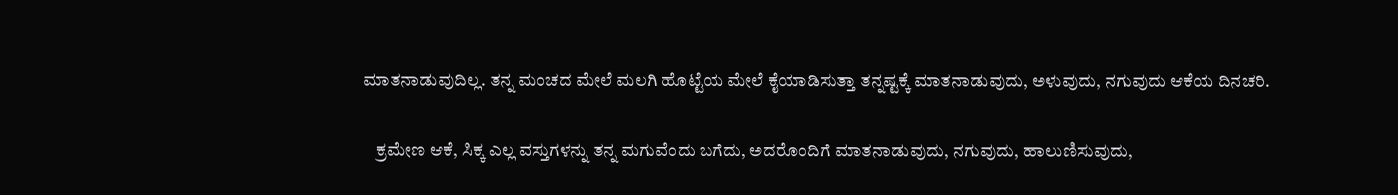ಮಾತನಾಡುವುದಿಲ್ಲ. ತನ್ನ ಮಂಚದ ಮೇಲೆ ಮಲಗಿ ಹೊಟ್ಟೆಯ ಮೇಲೆ ಕೈಯಾಡಿಸುತ್ತಾ ತನ್ನಷ್ಟಕ್ಕೆ ಮಾತನಾಡುವುದು, ಅಳುವುದು, ನಗುವುದು ಆಕೆಯ ದಿನಚರಿ.

    ಕ್ರಮೇಣ ಆಕೆ, ಸಿಕ್ಕ ಎಲ್ಲ ವಸ್ತುಗಳನ್ನು ತನ್ನ ಮಗುವೆಂದು ಬಗೆದು, ಅದರೊಂದಿಗೆ ಮಾತನಾಡುವುದು, ನಗುವುದು, ಹಾಲುಣಿಸುವುದು,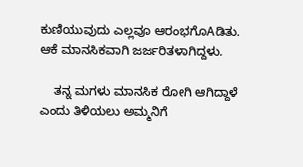ಕುಣಿಯುವುದು ಎಲ್ಲವೂ ಆರಂಭಗೊAಡಿತು. ಆಕೆ ಮಾನಸಿಕವಾಗಿ ಜರ್ಜರಿತಳಾಗಿದ್ದಳು.

    ತನ್ನ ಮಗಳು ಮಾನಸಿಕ ರೋಗಿ ಆಗಿದ್ದಾಳೆ ಎಂದು ತಿಳಿಯಲು ಅಮ್ಮನಿಗೆ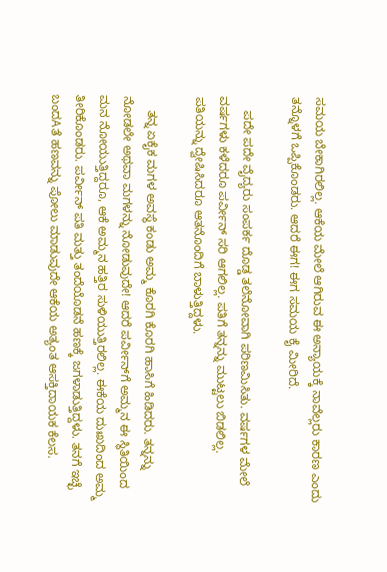ಸಮಯ ಬೇಕಾಗಿರಲಿಲ್ಲ. ಆಕೆಯ ಮೇಲೆ ಆಗಿರುವ ಈ ಅನ್ಯಾಯಕ್ಕೆ ನಾವೆಲ್ಲರು ಕಾರಣ ಎಂದು ತನ್ನೊಳಗೆ ಒಪ್ಪಿಕೊಂಡರು. ಆದರೆ ಈಗ! ಈಗ ಸಮಯ ಕೈ ಮೀರಿದೆ.

    ಪದೇ ಪದೇ ವೈದ್ಯರು ಸಂಪರ್ಕ ದೊಡ್ಡ ತಲೆನೋವಾಗಿ ಪರಿಣಮಿಸಿತು. ವರ್ಷಗಳ ಮೇಲೆ ವರ್ಷಗಳು ಕಳೆದರೂ ಪರ್ವೀನ್ ಸರಿ ಆಗಲಿಲ್ಲ. ಪತಿಗೆ ತನ್ನನ್ನು ಮುಟ್ಟಲು ಬಿಡಲಿಲ್ಲ. ಪತಿಯನ್ನು ದ್ವೇಷಿಸಿದರೂ ಆತನೊಂದಿಗೆ ಬಾಳುತ್ತಿದ್ದಳು.

    ತನ್ನ ಏಕೈಕ ಮಗಳ ಅವಸ್ಥೆ ಕಂಡು ಅಮ್ಮ ಕೊರಗಿ ಕೊರಗಿ ಹಾಸಿಗೆ ಹಿಡಿದರು. ತನ್ನನ್ನು ನೋಡಲೇ ಅಥವಾ ಮಗಳನ್ನು ನೋಡುವುದೇ! ಆದರೆ ಪರ್ವೀನ್‌ಗೆ ಅಮ್ಮನ ಈ ಸ್ಥಿತಿಯಿಂದ ಮನ ನೋಯುತ್ತಿದ್ದರೂ, ಆಕೆ ಅಮ್ಮನ ಹತ್ತಿರ ಸುಳಿಯುತ್ತಿರಲಿಲ್ಲ. ಈಕೆಯ ದುಃಖದಿಂದ ಅಮ್ಮ ತೀರಿಕೊಂಡರು. ಪರ್ವೀನ್ ಪತಿ ಮತ್ತು ತಂದೆಯೊಡನೆ ಹಣಕ್ಕೆ ಜಗಳಾಡುತ್ತಿದ್ದಳು. ತನಗೆ ಇಚ್ಛೆ ಬಂದAತೆ ಹಣವನ್ನು ಪೋಲು ಮಾಡುವುದೇ ಆಕೆಯ ಅತ್ಯಂತ ಆಸಕ್ತಿದಾಯಕ ಕೆಲಸ.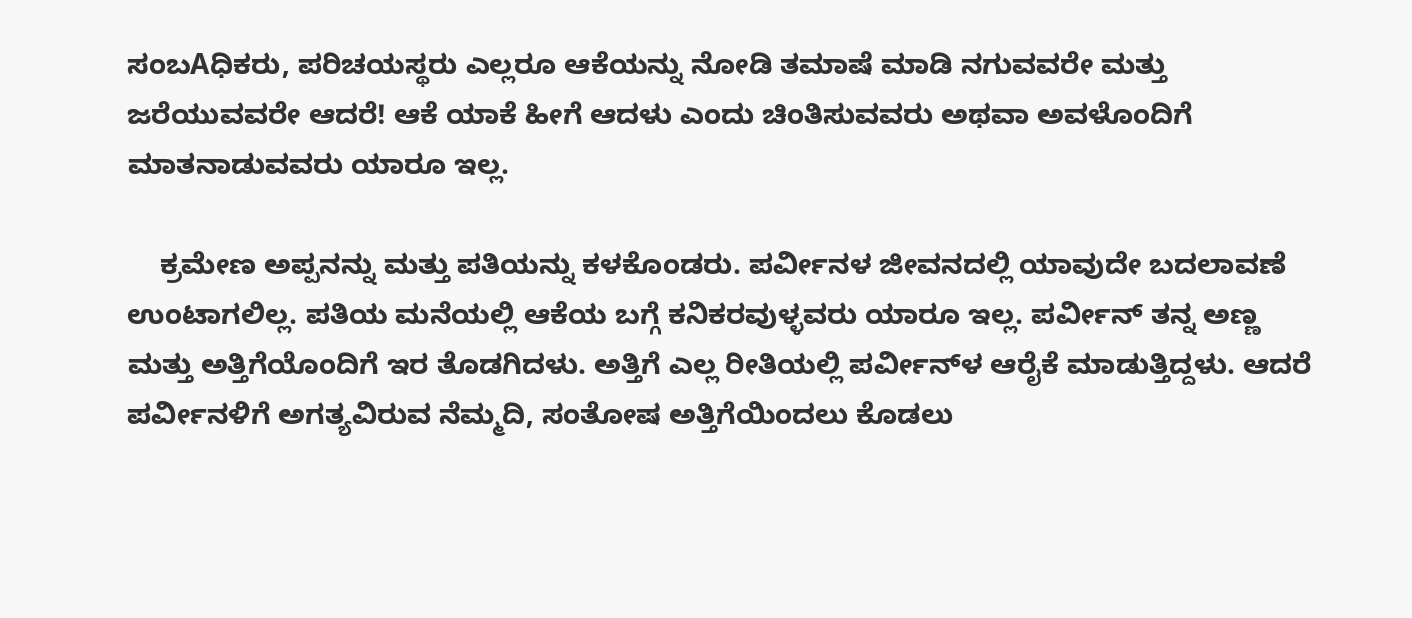ಸಂಬAಧಿಕರು, ಪರಿಚಯಸ್ಥರು ಎಲ್ಲರೂ ಆಕೆಯನ್ನು ನೋಡಿ ತಮಾಷೆ ಮಾಡಿ ನಗುವವರೇ ಮತ್ತು ಜರೆಯುವವರೇ ಆದರೆ! ಆಕೆ ಯಾಕೆ ಹೀಗೆ ಆದಳು ಎಂದು ಚಿಂತಿಸುವವರು ಅಥವಾ ಅವಳೊಂದಿಗೆ ಮಾತನಾಡುವವರು ಯಾರೂ ಇಲ್ಲ.

    ಕ್ರಮೇಣ ಅಪ್ಪನನ್ನು ಮತ್ತು ಪತಿಯನ್ನು ಕಳಕೊಂಡರು. ಪರ್ವೀನಳ ಜೀವನದಲ್ಲಿ ಯಾವುದೇ ಬದಲಾವಣೆ ಉಂಟಾಗಲಿಲ್ಲ. ಪತಿಯ ಮನೆಯಲ್ಲಿ ಆಕೆಯ ಬಗ್ಗೆ ಕನಿಕರವುಳ್ಳವರು ಯಾರೂ ಇಲ್ಲ. ಪರ್ವೀನ್ ತನ್ನ ಅಣ್ಣ ಮತ್ತು ಅತ್ತಿಗೆಯೊಂದಿಗೆ ಇರ ತೊಡಗಿದಳು. ಅತ್ತಿಗೆ ಎಲ್ಲ ರೀತಿಯಲ್ಲಿ ಪರ್ವೀನ್‌ಳ ಆರೈಕೆ ಮಾಡುತ್ತಿದ್ದಳು. ಆದರೆ ಪರ್ವೀನಳಿಗೆ ಅಗತ್ಯವಿರುವ ನೆಮ್ಮದಿ, ಸಂತೋಷ ಅತ್ತಿಗೆಯಿಂದಲು ಕೊಡಲು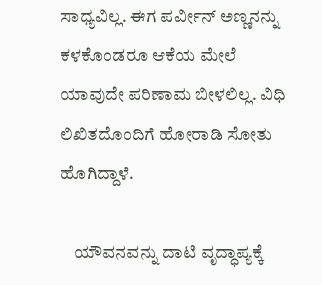ಸಾಧ್ಯವಿಲ್ಲ. ಈಗ ಪರ್ವೀನ್ ಅಣ್ಣನನ್ನು ಕಳಕೊಂಡರೂ ಆಕೆಯ ಮೇಲೆ ಯಾವುದೇ ಪರಿಣಾಮ ಬೀಳಲಿಲ್ಲ. ವಿಧಿ ಲಿಖಿತದೊಂದಿಗೆ ಹೋರಾಡಿ ಸೋತು ಹೊಗಿದ್ದಾಳೆ.

    ಯೌವನವನ್ನು ದಾಟಿ ವೃದ್ಧಾಪ್ಯಕ್ಕೆ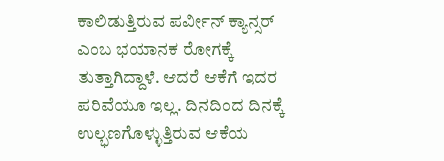ಕಾಲಿಡುತ್ತಿರುವ ಪರ್ವೀನ್ ಕ್ಯಾನ್ಸರ್ ಎಂಬ ಭಯಾನಕ ರೋಗಕ್ಕೆ ತುತ್ತಾಗಿದ್ದಾಳೆ. ಆದರೆ ಆಕೆಗೆ ಇದರ ಪರಿವೆಯೂ ಇಲ್ಲ. ದಿನದಿಂದ ದಿನಕ್ಕೆ ಉಲ್ಭಣಗೊಳ್ಳುತ್ತಿರುವ ಆಕೆಯ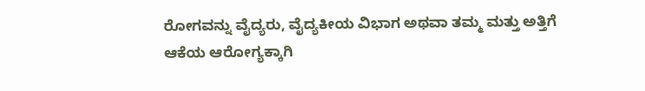ರೋಗವನ್ನು ವೈದ್ಯರು, ವೈದ್ಯಕೀಯ ವಿಭಾಗ ಅಥವಾ ತಮ್ಮ ಮತ್ತು ಅತ್ತಿಗೆ ಆಕೆಯ ಆರೋಗ್ಯಕ್ಕಾಗಿ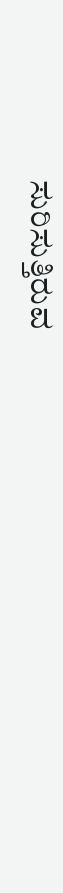ಸುರಿಸುತ್ತಿರುವ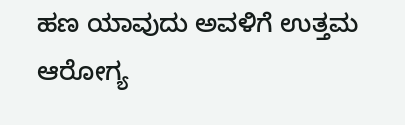ಹಣ ಯಾವುದು ಅವಳಿಗೆ ಉತ್ತಮ ಆರೋಗ್ಯ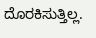ದೊರಕಿಸುತ್ತಿಲ್ಲ.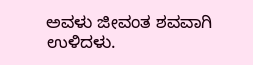ಅವಳು ಜೀವಂತ ಶವವಾಗಿ ಉಳಿದಳು.